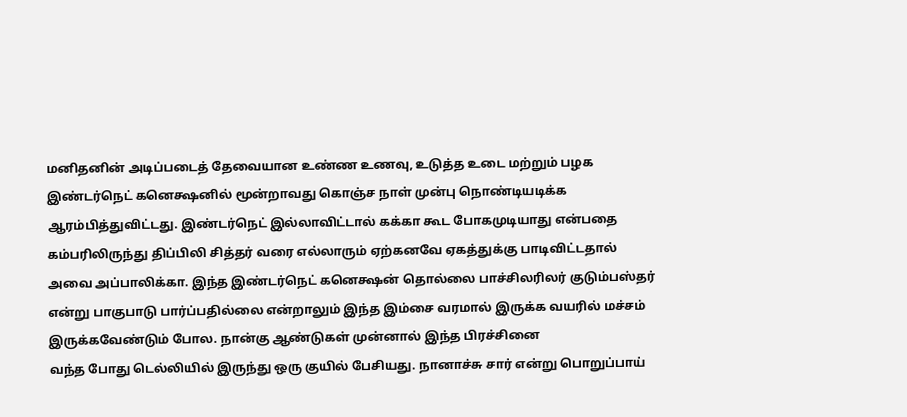மனிதனின் அடிப்படைத் தேவையான உண்ண உணவு, உடுத்த உடை மற்றும் பழக இண்டர்நெட் கனெக்ஷனில் மூன்றாவது கொஞ்ச நாள் முன்பு நொண்டியடிக்க ஆரம்பித்துவிட்டது. இண்டர்நெட் இல்லாவிட்டால் கக்கா கூட போகமுடியாது என்பதை கம்பரிலிருந்து திப்பிலி சித்தர் வரை எல்லாரும் ஏற்கனவே ஏகத்துக்கு பாடிவிட்டதால் அவை அப்பாலிக்கா. இந்த இண்டர்நெட் கனெக்ஷன் தொல்லை பாச்சிலரிலர் குடும்பஸ்தர் என்று பாகுபாடு பார்ப்பதில்லை என்றாலும் இந்த இம்சை வரமால் இருக்க வயரில் மச்சம் இருக்கவேண்டும் போல. நான்கு ஆண்டுகள் முன்னால் இந்த பிரச்சினை
வந்த போது டெல்லியில் இருந்து ஒரு குயில் பேசியது. நானாச்சு சார் என்று பொறுப்பாய்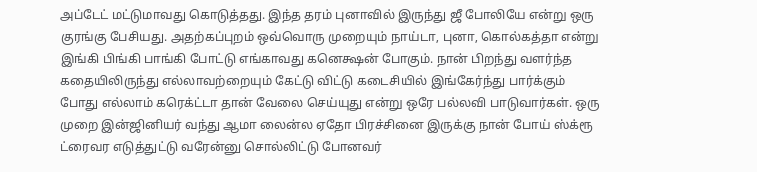அப்டேட் மட்டுமாவது கொடுத்தது. இந்த தரம் புனாவில் இருந்து ஜீ போலியே என்று ஒரு குரங்கு பேசியது. அதற்கப்புறம் ஒவ்வொரு முறையும் நாய்டா, புனா, கொல்கத்தா என்று இங்கி பிங்கி பாங்கி போட்டு எங்காவது கனெக்ஷன் போகும். நான் பிறந்து வளர்ந்த கதையிலிருந்து எல்லாவற்றையும் கேட்டு விட்டு கடைசியில் இங்கேர்ந்து பார்க்கும் போது எல்லாம் கரெக்ட்டா தான் வேலை செய்யுது என்று ஒரே பல்லவி பாடுவார்கள். ஒரு முறை இன்ஜினியர் வந்து ஆமா லைன்ல ஏதோ பிரச்சினை இருக்கு நான் போய் ஸ்க்ரூ ட்ரைவர எடுத்துட்டு வரேன்னு சொல்லிட்டு போனவர்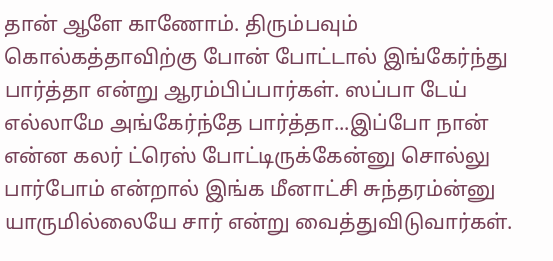தான் ஆளே காணோம். திரும்பவும் கொல்கத்தாவிற்கு போன் போட்டால் இங்கேர்ந்து பார்த்தா என்று ஆரம்பிப்பார்கள். ஸப்பா டேய் எல்லாமே அங்கேர்ந்தே பார்த்தா...இப்போ நான் என்ன கலர் ட்ரெஸ் போட்டிருக்கேன்னு சொல்லு பார்போம் என்றால் இங்க மீனாட்சி சுந்தரம்ன்னு யாருமில்லையே சார் என்று வைத்துவிடுவார்கள்.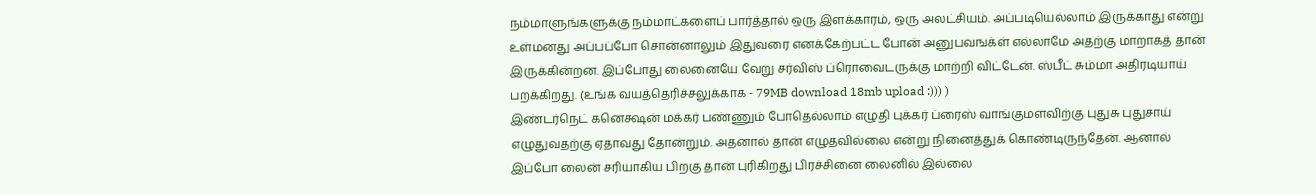நம்மாளுங்களுக்கு நம்மாட்களைப் பார்த்தால் ஒரு இளக்காரம், ஒரு அலட்சியம். அப்படியெல்லாம் இருக்காது என்று உள்மனது அப்பப்போ சொன்னாலும் இதுவரை எனக்கேற்பட்ட போன் அனுபவஙக்ள் எல்லாமே அதற்கு மாறாகத் தான் இருக்கின்றன. இப்போது லைனையே வேறு சர்விஸ் ப்ரொவைடருக்கு மாற்றி விட்டேன். ஸ்பீட் சும்மா அதிரடியாய் பறக்கிறது. (உங்க வயத்தெரிச்சலுக்காக - 79MB download 18mb upload :))) )
இண்டர்நெட் கனெக்ஷன் மக்கர் பண்ணும் போதெல்லாம் எழுதி புக்கர் ப்ரைஸ் வாங்குமளவிற்கு புதுசு புதுசாய் எழுதுவதற்கு ஏதாவது தோன்றும். அதனால் தான் எழுதவில்லை என்று நினைத்துக் கொண்டிருந்தேன். ஆனால் இப்போ லைன் சரியாகிய பிறகு தான் புரிகிறது பிரச்சினை லைனில் இல்லை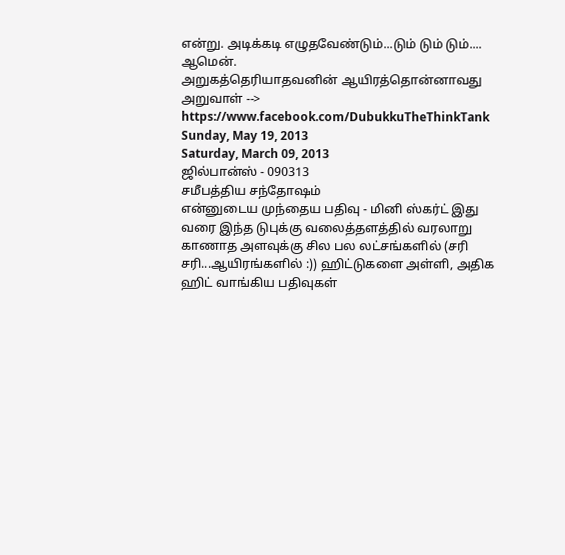என்று. அடிக்கடி எழுதவேண்டும்...டும் டும் டும்.... ஆமென்.
அறுகத்தெரியாதவனின் ஆயிரத்தொன்னாவது அறுவாள் --> https://www.facebook.com/DubukkuTheThinkTank
Sunday, May 19, 2013
Saturday, March 09, 2013
ஜில்பான்ஸ் - 090313
சமீபத்திய சந்தோஷம்
என்னுடைய முந்தைய பதிவு - மினி ஸ்கர்ட் இது வரை இந்த டுபுக்கு வலைத்தளத்தில் வரலாறு காணாத அளவுக்கு சில பல லட்சங்களில் (சரி சரி...ஆயிரங்களில் :)) ஹிட்டுகளை அள்ளி, அதிக ஹிட் வாங்கிய பதிவுகள்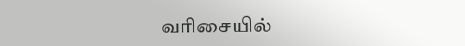வரிசையில்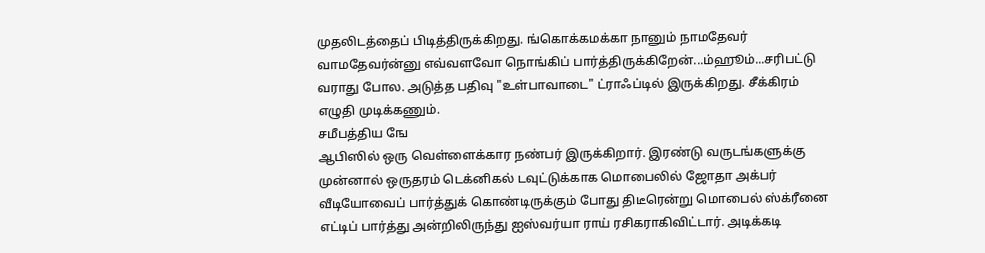முதலிடத்தைப் பிடித்திருக்கிறது. ங்கொக்கமக்கா நானும் நாமதேவர் வாமதேவர்ன்னு எவ்வளவோ நொங்கிப் பார்த்திருக்கிறேன்...ம்ஹூம்...சரிபட்டு வராது போல. அடுத்த பதிவு "உள்பாவாடை" ட்ராஃப்டில் இருக்கிறது. சீக்கிரம் எழுதி முடிக்கணும்.
சமீபத்திய ஙே
ஆபிஸில் ஒரு வெள்ளைக்கார நண்பர் இருக்கிறார். இரண்டு வருடங்களுக்கு முன்னால் ஒருதரம் டெக்னிகல் டவுட்டுக்காக மொபைலில் ஜோதா அக்பர் வீடியோவைப் பார்த்துக் கொண்டிருக்கும் போது திடீரென்று மொபைல் ஸ்க்ரீனை எட்டிப் பார்த்து அன்றிலிருந்து ஐஸ்வர்யா ராய் ரசிகராகிவிட்டார். அடிக்கடி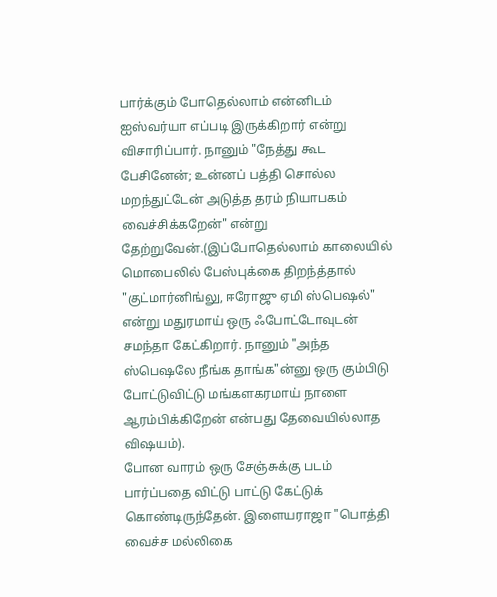பார்க்கும் போதெல்லாம் என்னிடம் ஐஸ்வர்யா எப்படி இருக்கிறார் என்று விசாரிப்பார். நானும் "நேத்து கூட பேசினேன்; உன்னப் பத்தி சொல்ல மறந்துட்டேன் அடுத்த தரம் நியாபகம் வைச்சிக்கறேன்" என்று தேற்றுவேன்.(இப்போதெல்லாம் காலையில் மொபைலில் பேஸ்புக்கை திறந்த்தால் "குட்மார்னிங்லு, ஈரோஜு ஏமி ஸ்பெஷல்" என்று மதுரமாய் ஒரு ஃபோட்டோவுடன் சமந்தா கேட்கிறார். நானும் "அந்த ஸ்பெஷலே நீங்க தாங்க"ன்னு ஒரு கும்பிடு போட்டுவிட்டு மங்களகரமாய் நாளை ஆரம்பிக்கிறேன் என்பது தேவையில்லாத விஷயம்).
போன வாரம் ஒரு சேஞ்சுக்கு படம் பார்ப்பதை விட்டு பாட்டு கேட்டுக் கொண்டிருந்தேன். இளையராஜா "பொத்தி வைச்ச மல்லிகை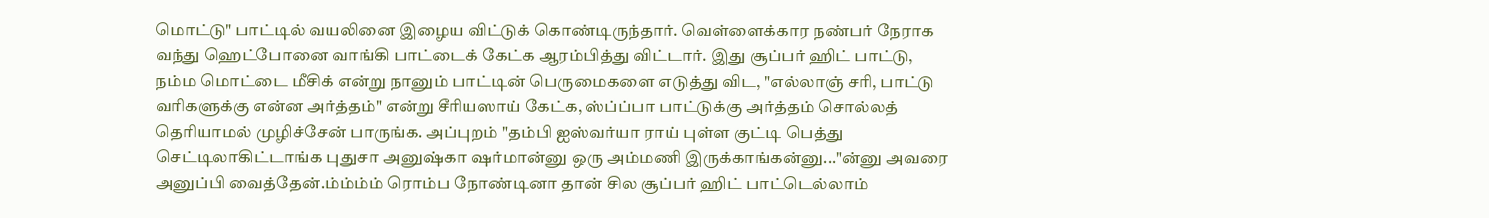மொட்டு" பாட்டில் வயலினை இழைய விட்டுக் கொண்டிருந்தார். வெள்ளைக்கார நண்பர் நேராக வந்து ஹெட்போனை வாங்கி பாட்டைக் கேட்க ஆரம்பித்து விட்டார். இது சூப்பர் ஹிட் பாட்டு, நம்ம மொட்டை மீசிக் என்று நானும் பாட்டின் பெருமைகளை எடுத்து விட, "எல்லாஞ் சரி, பாட்டு வரிகளுக்கு என்ன அர்த்தம்" என்று சீரியஸாய் கேட்க, ஸ்ப்ப்பா பாட்டுக்கு அர்த்தம் சொல்லத் தெரியாமல் முழிச்சேன் பாருங்க. அப்புறம் "தம்பி ஐஸ்வர்யா ராய் புள்ள குட்டி பெத்து செட்டிலாகிட்டாங்க புதுசா அனுஷ்கா ஷர்மான்னு ஒரு அம்மணி இருக்காங்கன்னு..."ன்னு அவரை அனுப்பி வைத்தேன்.ம்ம்ம்ம் ரொம்ப நோண்டினா தான் சில சூப்பர் ஹிட் பாட்டெல்லாம்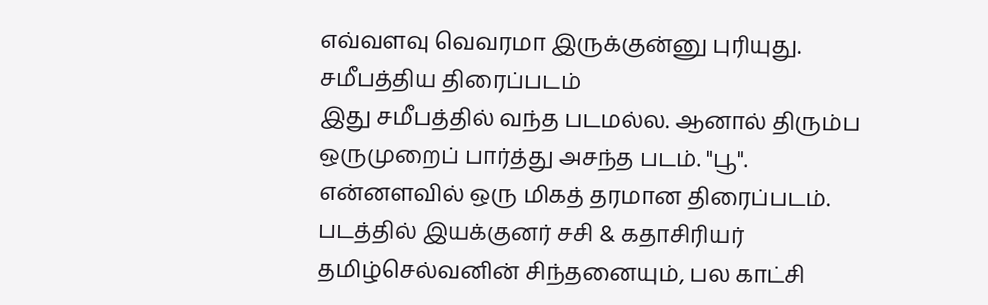எவ்வளவு வெவரமா இருக்குன்னு புரியுது.
சமீபத்திய திரைப்படம்
இது சமீபத்தில் வந்த படமல்ல. ஆனால் திரும்ப ஒருமுறைப் பார்த்து அசந்த படம். "பூ". என்னளவில் ஒரு மிகத் தரமான திரைப்படம். படத்தில் இயக்குனர் சசி & கதாசிரியர் தமிழ்செல்வனின் சிந்தனையும், பல காட்சி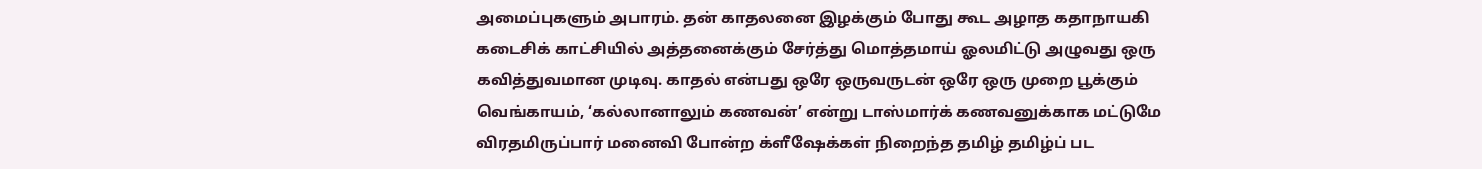அமைப்புகளும் அபாரம். தன் காதலனை இழக்கும் போது கூட அழாத கதாநாயகி கடைசிக் காட்சியில் அத்தனைக்கும் சேர்த்து மொத்தமாய் ஓலமிட்டு அழுவது ஒரு கவித்துவமான முடிவு. காதல் என்பது ஒரே ஒருவருடன் ஒரே ஒரு முறை பூக்கும் வெங்காயம், ‘கல்லானாலும் கணவன்’ என்று டாஸ்மார்க் கணவனுக்காக மட்டுமே விரதமிருப்பார் மனைவி போன்ற க்ளீஷேக்கள் நிறைந்த தமிழ் தமிழ்ப் பட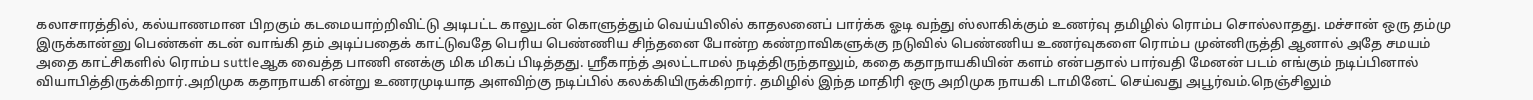கலாசாரத்தில், கல்யாணமான பிறகும் கடமையாற்றிவிட்டு அடிபட்ட காலுடன் கொளுத்தும் வெய்யிலில் காதலனைப் பார்க்க ஓடி வந்து ஸ்லாகிக்கும் உணர்வு தமிழில் ரொம்ப சொல்லாதது. மச்சான் ஒரு தம்மு இருக்கான்னு பெண்கள் கடன் வாங்கி தம் அடிப்பதைக் காட்டுவதே பெரிய பெண்ணிய சிந்தனை போன்ற கண்றாவிகளுக்கு நடுவில் பெண்ணிய உணர்வுகளை ரொம்ப முன்னிருத்தி ஆனால் அதே சமயம் அதை காட்சிகளில் ரொம்ப suttleஆக வைத்த பாணி எனக்கு மிக மிகப் பிடித்தது. ஸ்ரீகாந்த் அலட்டாமல் நடித்திருந்தாலும், கதை கதாநாயகியின் களம் என்பதால் பார்வதி மேனன் படம் எங்கும் நடிப்பினால் வியாபித்திருக்கிறார்.அறிமுக கதாநாயகி என்று உணரமுடியாத அளவிற்கு நடிப்பில் கலக்கியிருக்கிறார். தமிழில் இந்த மாதிரி ஒரு அறிமுக நாயகி டாமினேட் செய்வது அபூர்வம்.நெஞ்சிலும்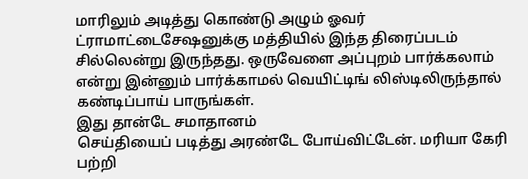மாரிலும் அடித்து கொண்டு அழும் ஓவர் ட்ராமாட்டைசேஷனுக்கு மத்தியில் இந்த திரைப்படம் சில்லென்று இருந்தது. ஒருவேளை அப்புறம் பார்க்கலாம் என்று இன்னும் பார்க்காமல் வெயிட்டிங் லிஸ்டிலிருந்தால் கண்டிப்பாய் பாருங்கள்.
இது தான்டே சமாதானம்
செய்தியைப் படித்து அரண்டே போய்விட்டேன். மரியா கேரி பற்றி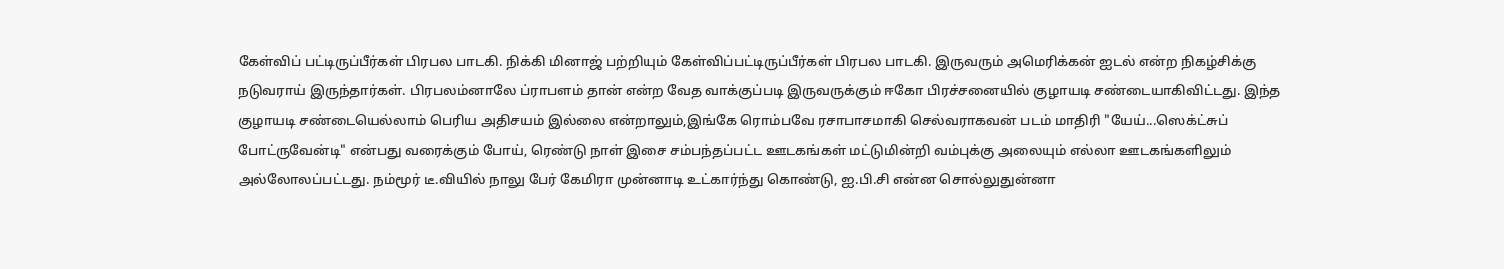கேள்விப் பட்டிருப்பீர்கள் பிரபல பாடகி. நிக்கி மினாஜ் பற்றியும் கேள்விப்பட்டிருப்பீர்கள் பிரபல பாடகி. இருவரும் அமெரிக்கன் ஐடல் என்ற நிகழ்சிக்கு நடுவராய் இருந்தார்கள். பிரபலம்னாலே ப்ராபளம் தான் என்ற வேத வாக்குப்படி இருவருக்கும் ஈகோ பிரச்சனையில் குழாயடி சண்டையாகிவிட்டது. இந்த குழாயடி சண்டையெல்லாம் பெரிய அதிசயம் இல்லை என்றாலும்,இங்கே ரொம்பவே ரசாபாசமாகி செல்வராகவன் படம் மாதிரி "யேய்...ஸெக்ட்சுப் போட்ருவேன்டி" என்பது வரைக்கும் போய், ரெண்டு நாள் இசை சம்பந்தப்பட்ட ஊடகங்கள் மட்டுமின்றி வம்புக்கு அலையும் எல்லா ஊடகங்களிலும் அல்லோலப்பட்டது. நம்மூர் டீ.வியில் நாலு பேர் கேமிரா முன்னாடி உட்கார்ந்து கொண்டு, ஐ.பி.சி என்ன சொல்லுதுன்னா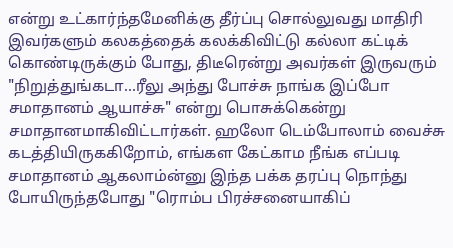என்று உட்கார்ந்தமேனிக்கு தீர்ப்பு சொல்லுவது மாதிரி இவர்களும் கலகத்தைக் கலக்கிவிட்டு கல்லா கட்டிக் கொண்டிருக்கும் போது, திடீரென்று அவர்கள் இருவரும் "நிறுத்துங்கடா...ரீலு அந்து போச்சு நாங்க இப்போ சமாதானம் ஆயாச்சு" என்று பொசுக்கென்று சமாதானமாகிவிட்டார்கள். ஹலோ டெம்போலாம் வைச்சு கடத்தியிருககிறோம், எங்கள கேட்காம நீங்க எப்படி சமாதானம் ஆகலாம்ன்னு இந்த பக்க தரப்பு நொந்து போயிருந்தபோது "ரொம்ப பிரச்சனையாகிப்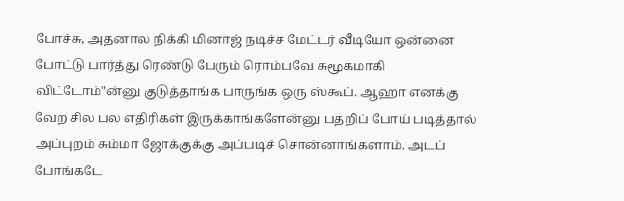போச்சு, அதனால நிக்கி மினாஜ் நடிச்ச மேட்டர் வீடியோ ஒன்னை போட்டு பார்த்து ரெண்டு பேரும் ரொம்பவே சுமூகமாகி விட்டோம்"ன்னு குடுத்தாங்க பாருங்க ஒரு ஸ்கூப். ஆஹா எனக்கு வேற சில பல எதிரிகள் இருக்காங்களேன்னு பதறிப் போய் படித்தால் அப்புறம் சும்மா ஜோக்குக்கு அப்படிச் சொன்னாங்களாம். அடப் போங்கடே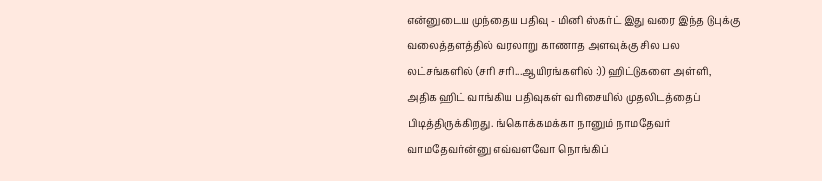என்னுடைய முந்தைய பதிவு - மினி ஸ்கர்ட் இது வரை இந்த டுபுக்கு வலைத்தளத்தில் வரலாறு காணாத அளவுக்கு சில பல லட்சங்களில் (சரி சரி...ஆயிரங்களில் :)) ஹிட்டுகளை அள்ளி, அதிக ஹிட் வாங்கிய பதிவுகள் வரிசையில் முதலிடத்தைப் பிடித்திருக்கிறது. ங்கொக்கமக்கா நானும் நாமதேவர் வாமதேவர்ன்னு எவ்வளவோ நொங்கிப்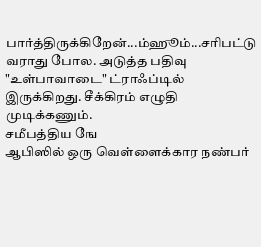பார்த்திருக்கிறேன்...ம்ஹூம்...சரிபட்டு வராது போல. அடுத்த பதிவு "உள்பாவாடை" ட்ராஃப்டில் இருக்கிறது. சீக்கிரம் எழுதி முடிக்கணும்.
சமீபத்திய ஙே
ஆபிஸில் ஒரு வெள்ளைக்கார நண்பர்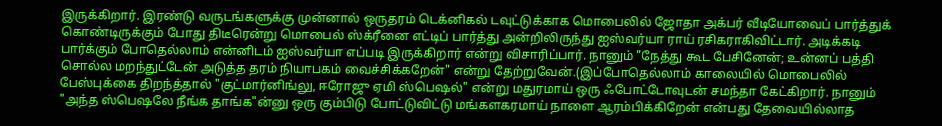இருக்கிறார். இரண்டு வருடங்களுக்கு முன்னால் ஒருதரம் டெக்னிகல் டவுட்டுக்காக மொபைலில் ஜோதா அக்பர் வீடியோவைப் பார்த்துக் கொண்டிருக்கும் போது திடீரென்று மொபைல் ஸ்க்ரீனை எட்டிப் பார்த்து அன்றிலிருந்து ஐஸ்வர்யா ராய் ரசிகராகிவிட்டார். அடிக்கடி பார்க்கும் போதெல்லாம் என்னிடம் ஐஸ்வர்யா எப்படி இருக்கிறார் என்று விசாரிப்பார். நானும் "நேத்து கூட பேசினேன்; உன்னப் பத்தி சொல்ல மறந்துட்டேன் அடுத்த தரம் நியாபகம் வைச்சிக்கறேன்" என்று தேற்றுவேன்.(இப்போதெல்லாம் காலையில் மொபைலில் பேஸ்புக்கை திறந்த்தால் "குட்மார்னிங்லு, ஈரோஜு ஏமி ஸ்பெஷல்" என்று மதுரமாய் ஒரு ஃபோட்டோவுடன் சமந்தா கேட்கிறார். நானும் "அந்த ஸ்பெஷலே நீங்க தாங்க"ன்னு ஒரு கும்பிடு போட்டுவிட்டு மங்களகரமாய் நாளை ஆரம்பிக்கிறேன் என்பது தேவையில்லாத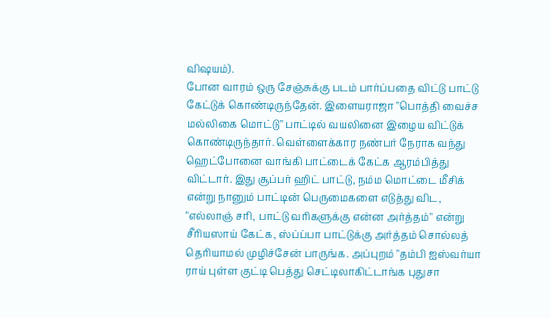விஷயம்).
போன வாரம் ஒரு சேஞ்சுக்கு படம் பார்ப்பதை விட்டு பாட்டு கேட்டுக் கொண்டிருந்தேன். இளையராஜா "பொத்தி வைச்ச மல்லிகை மொட்டு" பாட்டில் வயலினை இழைய விட்டுக் கொண்டிருந்தார். வெள்ளைக்கார நண்பர் நேராக வந்து ஹெட்போனை வாங்கி பாட்டைக் கேட்க ஆரம்பித்து விட்டார். இது சூப்பர் ஹிட் பாட்டு, நம்ம மொட்டை மீசிக் என்று நானும் பாட்டின் பெருமைகளை எடுத்து விட, "எல்லாஞ் சரி, பாட்டு வரிகளுக்கு என்ன அர்த்தம்" என்று சீரியஸாய் கேட்க, ஸ்ப்ப்பா பாட்டுக்கு அர்த்தம் சொல்லத் தெரியாமல் முழிச்சேன் பாருங்க. அப்புறம் "தம்பி ஐஸ்வர்யா ராய் புள்ள குட்டி பெத்து செட்டிலாகிட்டாங்க புதுசா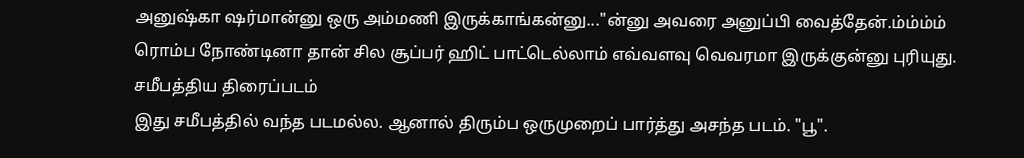அனுஷ்கா ஷர்மான்னு ஒரு அம்மணி இருக்காங்கன்னு..."ன்னு அவரை அனுப்பி வைத்தேன்.ம்ம்ம்ம் ரொம்ப நோண்டினா தான் சில சூப்பர் ஹிட் பாட்டெல்லாம் எவ்வளவு வெவரமா இருக்குன்னு புரியுது.
சமீபத்திய திரைப்படம்
இது சமீபத்தில் வந்த படமல்ல. ஆனால் திரும்ப ஒருமுறைப் பார்த்து அசந்த படம். "பூ".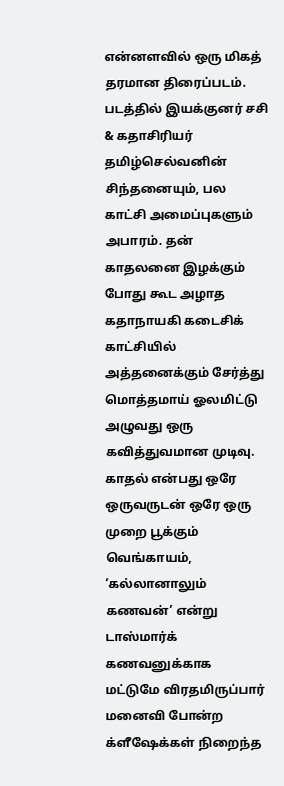என்னளவில் ஒரு மிகத் தரமான திரைப்படம். படத்தில் இயக்குனர் சசி & கதாசிரியர் தமிழ்செல்வனின் சிந்தனையும், பல காட்சி அமைப்புகளும் அபாரம். தன் காதலனை இழக்கும் போது கூட அழாத கதாநாயகி கடைசிக் காட்சியில் அத்தனைக்கும் சேர்த்து மொத்தமாய் ஓலமிட்டு அழுவது ஒரு கவித்துவமான முடிவு. காதல் என்பது ஒரே ஒருவருடன் ஒரே ஒரு முறை பூக்கும் வெங்காயம், ‘கல்லானாலும் கணவன்’ என்று டாஸ்மார்க் கணவனுக்காக மட்டுமே விரதமிருப்பார் மனைவி போன்ற க்ளீஷேக்கள் நிறைந்த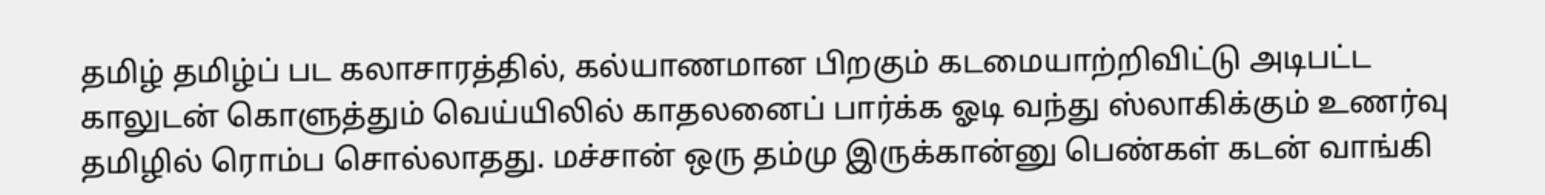தமிழ் தமிழ்ப் பட கலாசாரத்தில், கல்யாணமான பிறகும் கடமையாற்றிவிட்டு அடிபட்ட காலுடன் கொளுத்தும் வெய்யிலில் காதலனைப் பார்க்க ஓடி வந்து ஸ்லாகிக்கும் உணர்வு தமிழில் ரொம்ப சொல்லாதது. மச்சான் ஒரு தம்மு இருக்கான்னு பெண்கள் கடன் வாங்கி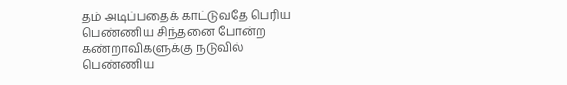தம் அடிப்பதைக் காட்டுவதே பெரிய பெண்ணிய சிந்தனை போன்ற கண்றாவிகளுக்கு நடுவில் பெண்ணிய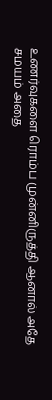உணர்வுகளை ரொம்ப முன்னிருத்தி ஆனால் அதே சமயம் அதை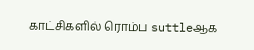காட்சிகளில் ரொம்ப suttleஆக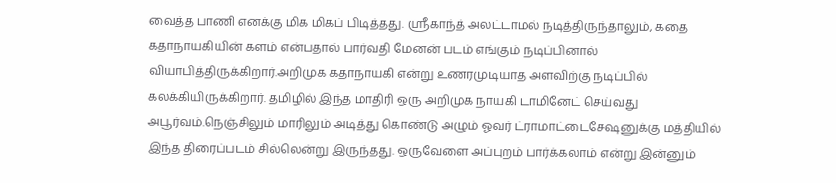வைத்த பாணி எனக்கு மிக மிகப் பிடித்தது. ஸ்ரீகாந்த் அலட்டாமல் நடித்திருந்தாலும், கதை கதாநாயகியின் களம் என்பதால் பார்வதி மேனன் படம் எங்கும் நடிப்பினால் வியாபித்திருக்கிறார்.அறிமுக கதாநாயகி என்று உணரமுடியாத அளவிற்கு நடிப்பில் கலக்கியிருக்கிறார். தமிழில் இந்த மாதிரி ஒரு அறிமுக நாயகி டாமினேட் செய்வது அபூர்வம்.நெஞ்சிலும் மாரிலும் அடித்து கொண்டு அழும் ஓவர் ட்ராமாட்டைசேஷனுக்கு மத்தியில் இந்த திரைப்படம் சில்லென்று இருந்தது. ஒருவேளை அப்புறம் பார்க்கலாம் என்று இன்னும்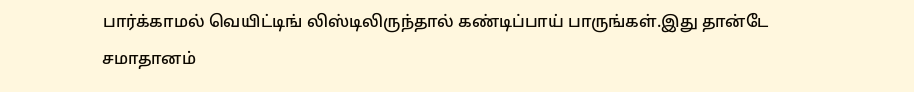பார்க்காமல் வெயிட்டிங் லிஸ்டிலிருந்தால் கண்டிப்பாய் பாருங்கள்.இது தான்டே சமாதானம்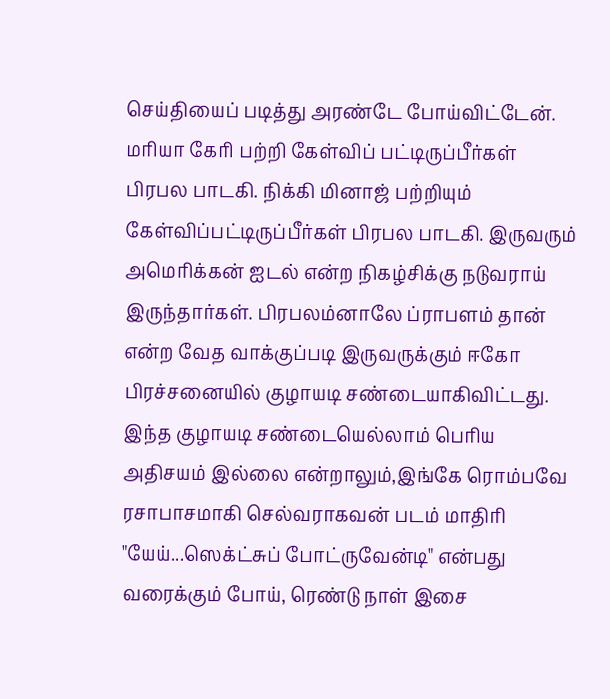செய்தியைப் படித்து அரண்டே போய்விட்டேன். மரியா கேரி பற்றி கேள்விப் பட்டிருப்பீர்கள் பிரபல பாடகி. நிக்கி மினாஜ் பற்றியும் கேள்விப்பட்டிருப்பீர்கள் பிரபல பாடகி. இருவரும் அமெரிக்கன் ஐடல் என்ற நிகழ்சிக்கு நடுவராய் இருந்தார்கள். பிரபலம்னாலே ப்ராபளம் தான் என்ற வேத வாக்குப்படி இருவருக்கும் ஈகோ பிரச்சனையில் குழாயடி சண்டையாகிவிட்டது. இந்த குழாயடி சண்டையெல்லாம் பெரிய அதிசயம் இல்லை என்றாலும்,இங்கே ரொம்பவே ரசாபாசமாகி செல்வராகவன் படம் மாதிரி "யேய்...ஸெக்ட்சுப் போட்ருவேன்டி" என்பது வரைக்கும் போய், ரெண்டு நாள் இசை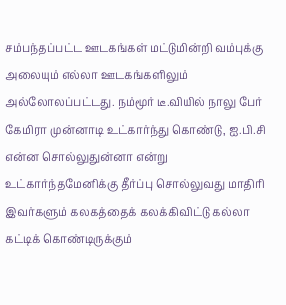சம்பந்தப்பட்ட ஊடகங்கள் மட்டுமின்றி வம்புக்கு அலையும் எல்லா ஊடகங்களிலும் அல்லோலப்பட்டது. நம்மூர் டீ.வியில் நாலு பேர் கேமிரா முன்னாடி உட்கார்ந்து கொண்டு, ஐ.பி.சி என்ன சொல்லுதுன்னா என்று உட்கார்ந்தமேனிக்கு தீர்ப்பு சொல்லுவது மாதிரி இவர்களும் கலகத்தைக் கலக்கிவிட்டு கல்லா கட்டிக் கொண்டிருக்கும்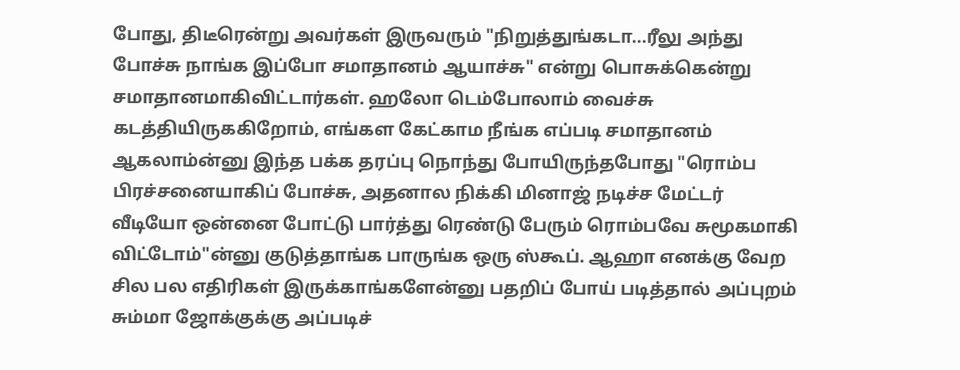போது, திடீரென்று அவர்கள் இருவரும் "நிறுத்துங்கடா...ரீலு அந்து போச்சு நாங்க இப்போ சமாதானம் ஆயாச்சு" என்று பொசுக்கென்று சமாதானமாகிவிட்டார்கள். ஹலோ டெம்போலாம் வைச்சு கடத்தியிருககிறோம், எங்கள கேட்காம நீங்க எப்படி சமாதானம் ஆகலாம்ன்னு இந்த பக்க தரப்பு நொந்து போயிருந்தபோது "ரொம்ப பிரச்சனையாகிப் போச்சு, அதனால நிக்கி மினாஜ் நடிச்ச மேட்டர் வீடியோ ஒன்னை போட்டு பார்த்து ரெண்டு பேரும் ரொம்பவே சுமூகமாகி விட்டோம்"ன்னு குடுத்தாங்க பாருங்க ஒரு ஸ்கூப். ஆஹா எனக்கு வேற சில பல எதிரிகள் இருக்காங்களேன்னு பதறிப் போய் படித்தால் அப்புறம் சும்மா ஜோக்குக்கு அப்படிச்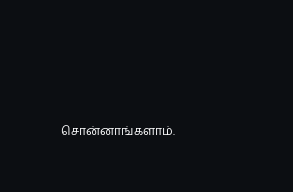சொன்னாங்களாம்.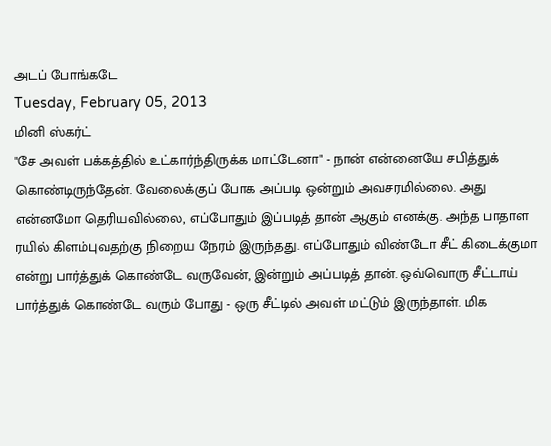அடப் போங்கடே
Tuesday, February 05, 2013
மினி ஸ்கர்ட்
"சே அவள் பக்கத்தில் உட்கார்ந்திருக்க மாட்டேனா" - நான் என்னையே சபித்துக் கொண்டிருந்தேன். வேலைக்குப் போக அப்படி ஒன்றும் அவசரமில்லை. அது என்னமோ தெரியவில்லை, எப்போதும் இப்படித் தான் ஆகும் எனக்கு. அந்த பாதாள ரயில் கிளம்புவதற்கு நிறைய நேரம் இருந்தது. எப்போதும் விண்டோ சீட் கிடைக்குமா என்று பார்த்துக் கொண்டே வருவேன், இன்றும் அப்படித் தான். ஒவ்வொரு சீட்டாய் பார்த்துக் கொண்டே வரும் போது - ஒரு சீட்டில் அவள் மட்டும் இருந்தாள். மிக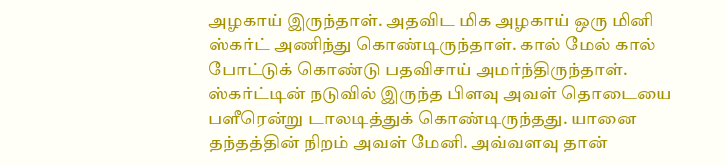அழகாய் இருந்தாள். அதவிட மிக அழகாய் ஒரு மினி ஸ்கர்ட் அணிந்து கொண்டிருந்தாள். கால் மேல் கால் போட்டுக் கொண்டு பதவிசாய் அமர்ந்திருந்தாள். ஸ்கர்ட்டின் நடுவில் இருந்த பிளவு அவள் தொடையை பளீரென்று டாலடித்துக் கொண்டிருந்தது. யானை தந்தத்தின் நிறம் அவள் மேனி. அவ்வளவு தான்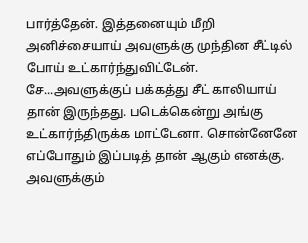பார்த்தேன். இத்தனையும் மீறி அனிச்சையாய் அவளுக்கு முந்தின சீட்டில் போய் உட்கார்ந்துவிட்டேன். சே...அவளுக்குப் பக்கத்து சீட் காலியாய் தான் இருந்தது. படெக்கென்று அங்கு உட்கார்ந்திருக்க மாட்டேனா. சொன்னேனே எப்போதும் இப்படித் தான் ஆகும் எனக்கு. அவளுக்கும்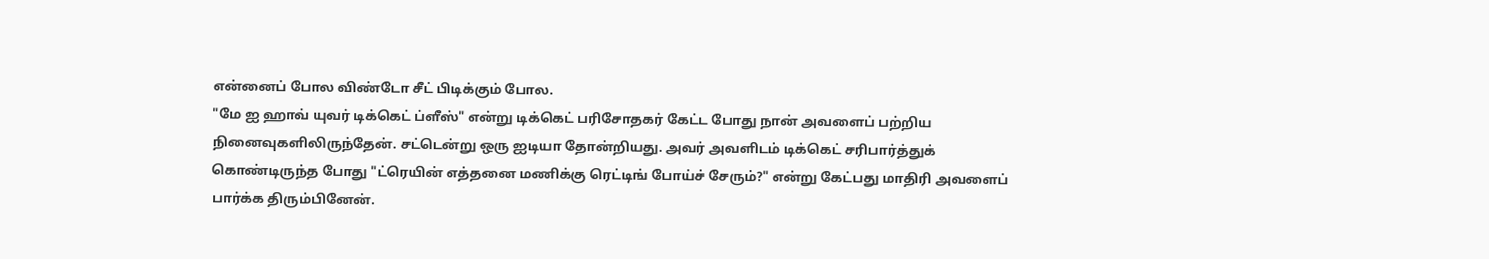என்னைப் போல விண்டோ சீட் பிடிக்கும் போல.
"மே ஐ ஹாவ் யுவர் டிக்கெட் ப்ளீஸ்" என்று டிக்கெட் பரிசோதகர் கேட்ட போது நான் அவளைப் பற்றிய நினைவுகளிலிருந்தேன். சட்டென்று ஒரு ஐடியா தோன்றியது. அவர் அவளிடம் டிக்கெட் சரிபார்த்துக் கொண்டிருந்த போது "ட்ரெயின் எத்தனை மணிக்கு ரெட்டிங் போய்ச் சேரும்?" என்று கேட்பது மாதிரி அவளைப் பார்க்க திரும்பினேன்.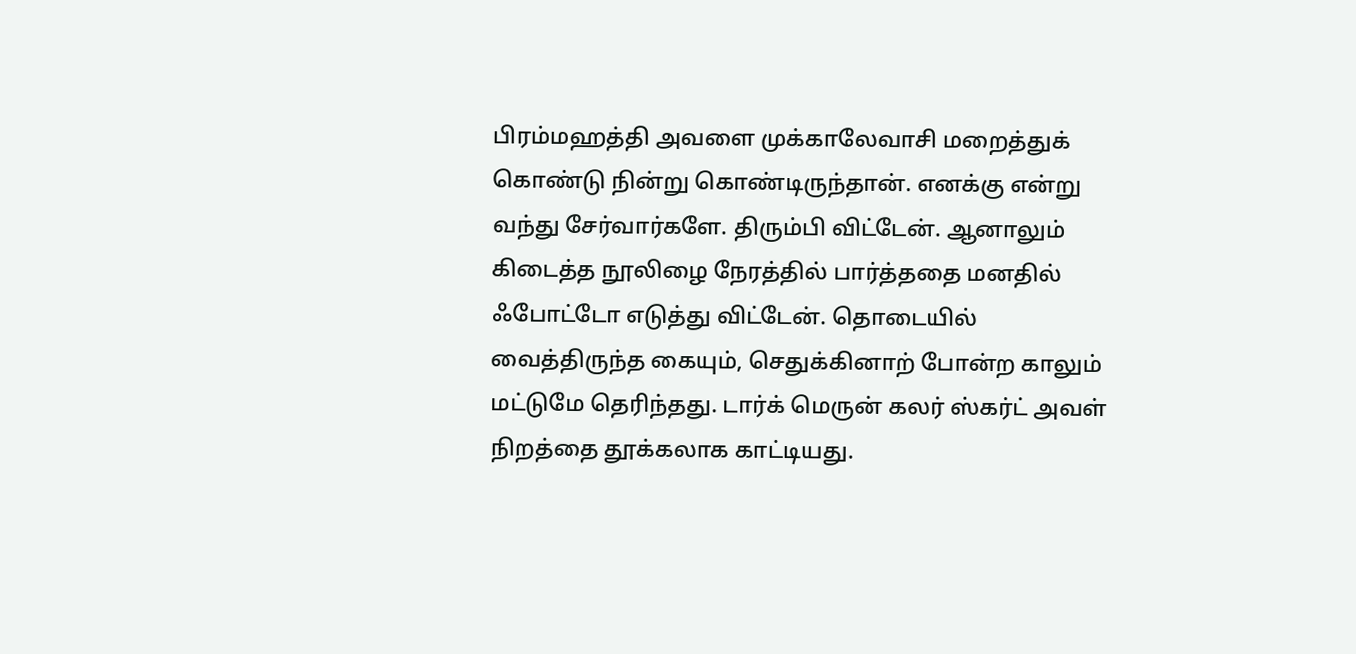பிரம்மஹத்தி அவளை முக்காலேவாசி மறைத்துக் கொண்டு நின்று கொண்டிருந்தான். எனக்கு என்று வந்து சேர்வார்களே. திரும்பி விட்டேன். ஆனாலும் கிடைத்த நூலிழை நேரத்தில் பார்த்ததை மனதில் ஃபோட்டோ எடுத்து விட்டேன். தொடையில் வைத்திருந்த கையும், செதுக்கினாற் போன்ற காலும் மட்டுமே தெரிந்தது. டார்க் மெருன் கலர் ஸ்கர்ட் அவள் நிறத்தை தூக்கலாக காட்டியது.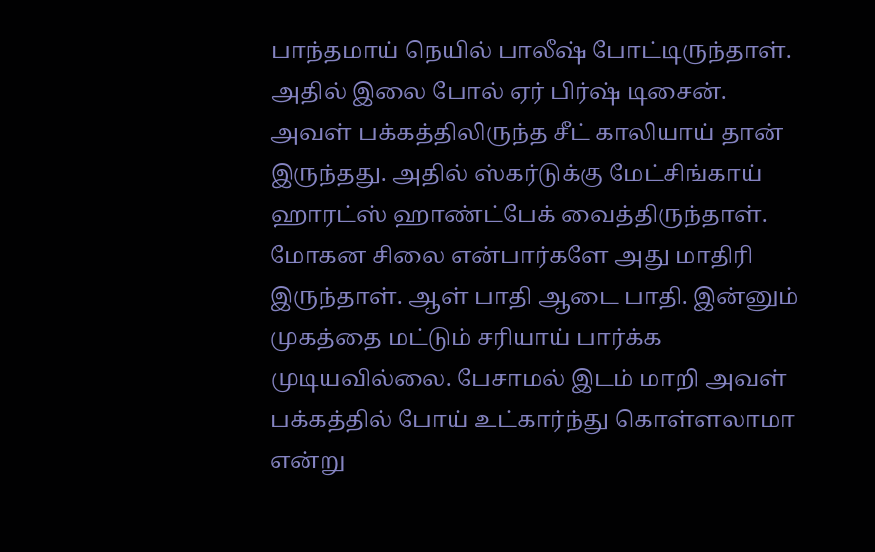பாந்தமாய் நெயில் பாலீஷ் போட்டிருந்தாள். அதில் இலை போல் ஏர் பிர்ஷ் டிசைன். அவள் பக்கத்திலிருந்த சீட் காலியாய் தான் இருந்தது. அதில் ஸ்கர்டுக்கு மேட்சிங்காய் ஹாரட்ஸ் ஹாண்ட்பேக் வைத்திருந்தாள்.
மோகன சிலை என்பார்களே அது மாதிரி இருந்தாள். ஆள் பாதி ஆடை பாதி. இன்னும் முகத்தை மட்டும் சரியாய் பார்க்க முடியவில்லை. பேசாமல் இடம் மாறி அவள் பக்கத்தில் போய் உட்கார்ந்து கொள்ளலாமா என்று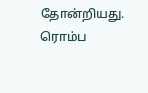தோன்றியது. ரொம்ப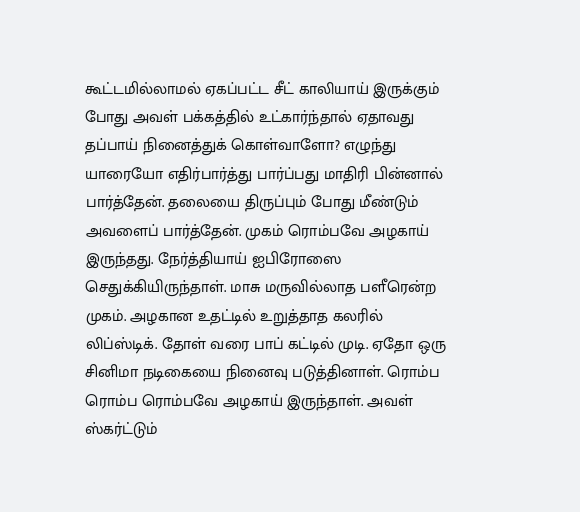கூட்டமில்லாமல் ஏகப்பட்ட சீட் காலியாய் இருக்கும் போது அவள் பக்கத்தில் உட்கார்ந்தால் ஏதாவது தப்பாய் நினைத்துக் கொள்வாளோ? எழுந்து யாரையோ எதிர்பார்த்து பார்ப்பது மாதிரி பின்னால் பார்த்தேன். தலையை திருப்பும் போது மீண்டும் அவளைப் பார்த்தேன். முகம் ரொம்பவே அழகாய் இருந்தது. நேர்த்தியாய் ஐபிரோஸை செதுக்கியிருந்தாள். மாசு மருவில்லாத பளீரென்ற முகம். அழகான உதட்டில் உறுத்தாத கலரில் லிப்ஸ்டிக். தோள் வரை பாப் கட்டில் முடி. ஏதோ ஒரு சினிமா நடிகையை நினைவு படுத்தினாள். ரொம்ப ரொம்ப ரொம்பவே அழகாய் இருந்தாள். அவள் ஸ்கர்ட்டும்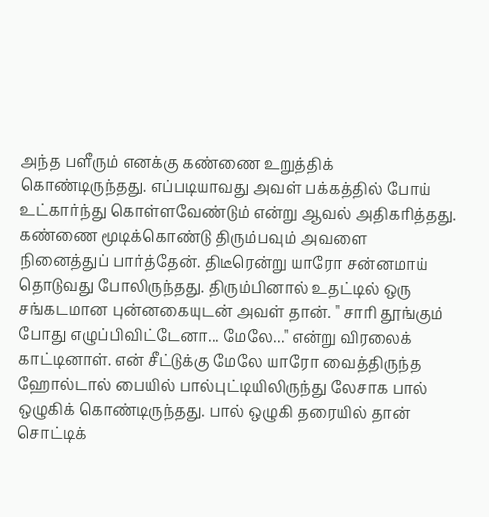அந்த பளீரும் எனக்கு கண்ணை உறுத்திக் கொண்டிருந்தது. எப்படியாவது அவள் பக்கத்தில் போய் உட்கார்ந்து கொள்ளவேண்டும் என்று ஆவல் அதிகரித்தது.
கண்ணை மூடிக்கொண்டு திரும்பவும் அவளை நினைத்துப் பார்த்தேன். திடீரென்று யாரோ சன்னமாய் தொடுவது போலிருந்தது. திரும்பினால் உதட்டில் ஒரு சங்கடமான புன்னகையுடன் அவள் தான். " சாரி தூங்கும் போது எழுப்பிவிட்டேனா... மேலே..." என்று விரலைக் காட்டினாள். என் சீட்டுக்கு மேலே யாரோ வைத்திருந்த ஹோல்டால் பையில் பால்புட்டியிலிருந்து லேசாக பால் ஒழுகிக் கொண்டிருந்தது. பால் ஒழுகி தரையில் தான் சொட்டிக்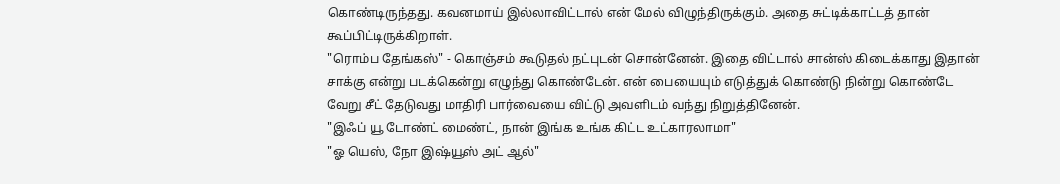கொண்டிருந்தது. கவனமாய் இல்லாவிட்டால் என் மேல் விழுந்திருக்கும். அதை சுட்டிக்காட்டத் தான் கூப்பிட்டிருக்கிறாள்.
"ரொம்ப தேங்கஸ்" - கொஞ்சம் கூடுதல் நட்புடன் சொன்னேன். இதை விட்டால் சான்ஸ் கிடைக்காது இதான் சாக்கு என்று படக்கென்று எழுந்து கொண்டேன். என் பையையும் எடுத்துக் கொண்டு நின்று கொண்டே வேறு சீட் தேடுவது மாதிரி பார்வையை விட்டு அவளிடம் வந்து நிறுத்தினேன்.
"இஃப் யூ டோண்ட் மைண்ட், நான் இங்க உங்க கிட்ட உட்காரலாமா"
"ஓ யெஸ், நோ இஷ்யூஸ் அட் ஆல்"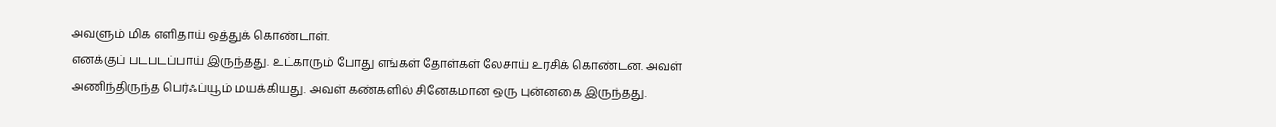அவளும் மிக எளிதாய் ஒத்துக் கொண்டாள்.
எனக்குப் படபடப்பாய் இருந்தது. உட்காரும் போது எங்கள் தோள்கள் லேசாய் உரசிக் கொண்டன. அவள் அணிந்திருந்த பெர்ஃப்யூம் மயக்கியது. அவள் கண்களில் சினேகமான ஒரு புன்னகை இருந்தது.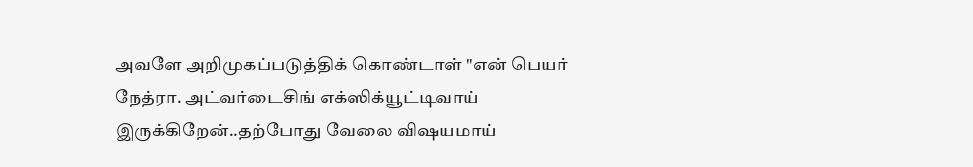அவளே அறிமுகப்படுத்திக் கொண்டாள் "என் பெயர் நேத்ரா. அட்வர்டைசிங் எக்ஸிக்யூட்டிவாய் இருக்கிறேன்..தற்போது வேலை விஷயமாய்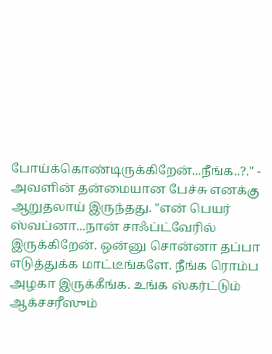போய்க்கொண்டிருக்கிறேன்...நீங்க..?." -
அவளின் தன்மையான பேச்சு எனக்கு ஆறுதலாய் இருந்தது. "என் பெயர் ஸ்வப்னா...நான் சாஃப்ட்வேரில் இருக்கிறேன். ஒன்னு சொன்னா தப்பா எடுத்துக்க மாட்டீங்களே. நீங்க ரொம்ப அழகா இருக்கீங்க. உங்க ஸ்கர்ட்டும் ஆக்சசரீஸும்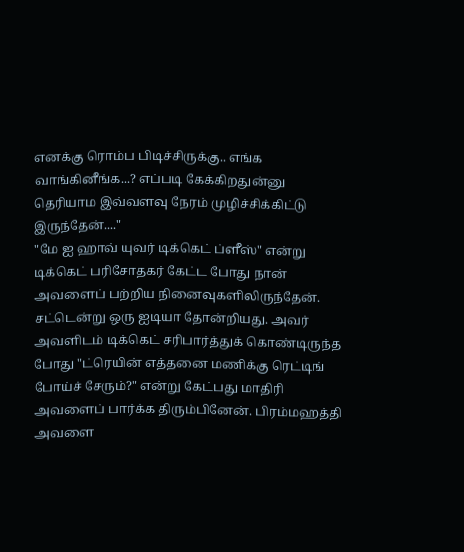எனக்கு ரொம்ப பிடிச்சிருக்கு.. எங்க வாங்கினீங்க...? எப்படி கேக்கிறதுன்னு தெரியாம இவ்வளவு நேரம் முழிச்சிக்கிட்டு இருந்தேன்...."
"மே ஐ ஹாவ் யுவர் டிக்கெட் ப்ளீஸ்" என்று டிக்கெட் பரிசோதகர் கேட்ட போது நான் அவளைப் பற்றிய நினைவுகளிலிருந்தேன். சட்டென்று ஒரு ஐடியா தோன்றியது. அவர் அவளிடம் டிக்கெட் சரிபார்த்துக் கொண்டிருந்த போது "ட்ரெயின் எத்தனை மணிக்கு ரெட்டிங் போய்ச் சேரும்?" என்று கேட்பது மாதிரி அவளைப் பார்க்க திரும்பினேன். பிரம்மஹத்தி அவளை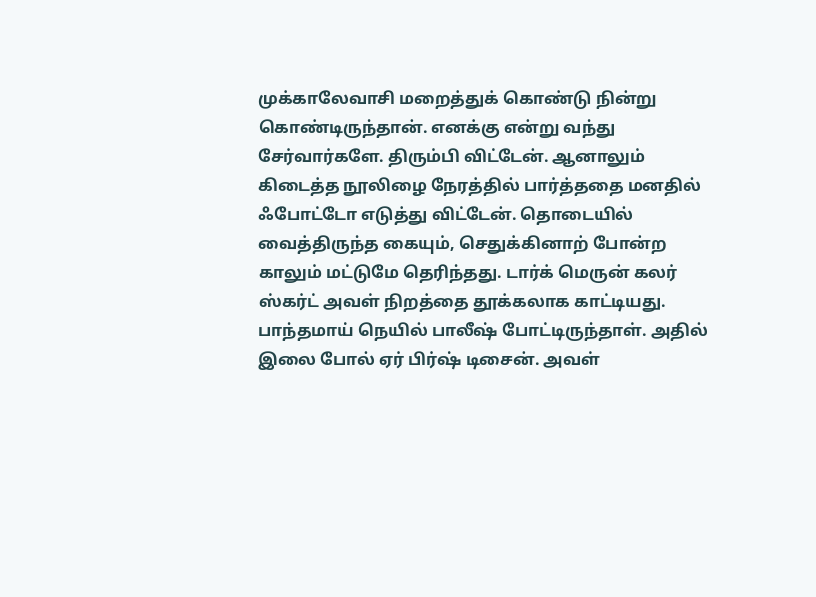முக்காலேவாசி மறைத்துக் கொண்டு நின்று கொண்டிருந்தான். எனக்கு என்று வந்து சேர்வார்களே. திரும்பி விட்டேன். ஆனாலும் கிடைத்த நூலிழை நேரத்தில் பார்த்ததை மனதில் ஃபோட்டோ எடுத்து விட்டேன். தொடையில் வைத்திருந்த கையும், செதுக்கினாற் போன்ற காலும் மட்டுமே தெரிந்தது. டார்க் மெருன் கலர் ஸ்கர்ட் அவள் நிறத்தை தூக்கலாக காட்டியது. பாந்தமாய் நெயில் பாலீஷ் போட்டிருந்தாள். அதில் இலை போல் ஏர் பிர்ஷ் டிசைன். அவள்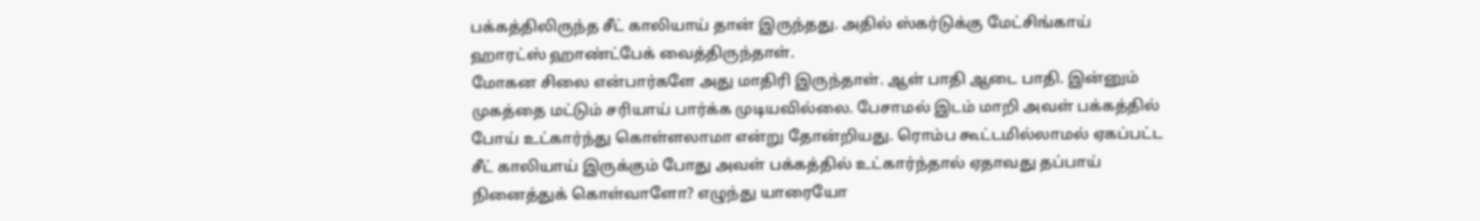பக்கத்திலிருந்த சீட் காலியாய் தான் இருந்தது. அதில் ஸ்கர்டுக்கு மேட்சிங்காய் ஹாரட்ஸ் ஹாண்ட்பேக் வைத்திருந்தாள்.
மோகன சிலை என்பார்களே அது மாதிரி இருந்தாள். ஆள் பாதி ஆடை பாதி. இன்னும் முகத்தை மட்டும் சரியாய் பார்க்க முடியவில்லை. பேசாமல் இடம் மாறி அவள் பக்கத்தில் போய் உட்கார்ந்து கொள்ளலாமா என்று தோன்றியது. ரொம்ப கூட்டமில்லாமல் ஏகப்பட்ட சீட் காலியாய் இருக்கும் போது அவள் பக்கத்தில் உட்கார்ந்தால் ஏதாவது தப்பாய் நினைத்துக் கொள்வாளோ? எழுந்து யாரையோ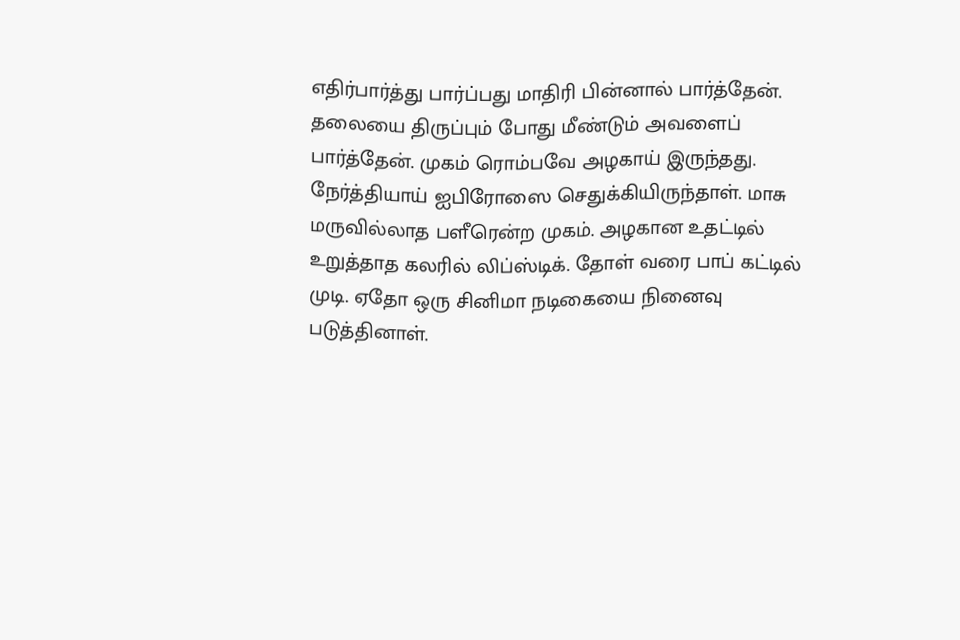எதிர்பார்த்து பார்ப்பது மாதிரி பின்னால் பார்த்தேன். தலையை திருப்பும் போது மீண்டும் அவளைப் பார்த்தேன். முகம் ரொம்பவே அழகாய் இருந்தது. நேர்த்தியாய் ஐபிரோஸை செதுக்கியிருந்தாள். மாசு மருவில்லாத பளீரென்ற முகம். அழகான உதட்டில் உறுத்தாத கலரில் லிப்ஸ்டிக். தோள் வரை பாப் கட்டில் முடி. ஏதோ ஒரு சினிமா நடிகையை நினைவு படுத்தினாள்.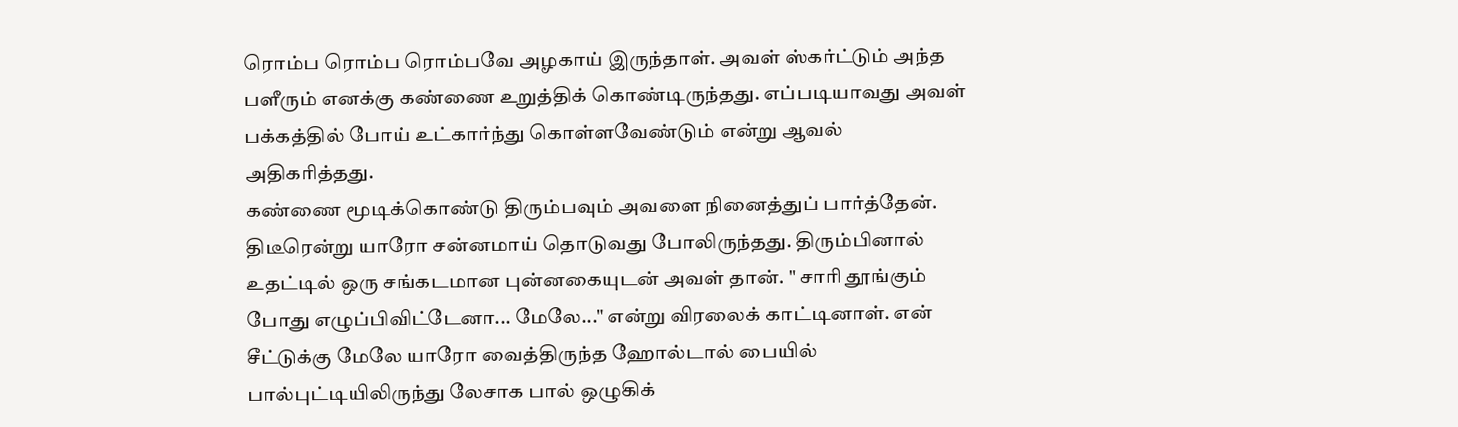ரொம்ப ரொம்ப ரொம்பவே அழகாய் இருந்தாள். அவள் ஸ்கர்ட்டும் அந்த பளீரும் எனக்கு கண்ணை உறுத்திக் கொண்டிருந்தது. எப்படியாவது அவள் பக்கத்தில் போய் உட்கார்ந்து கொள்ளவேண்டும் என்று ஆவல் அதிகரித்தது.
கண்ணை மூடிக்கொண்டு திரும்பவும் அவளை நினைத்துப் பார்த்தேன். திடீரென்று யாரோ சன்னமாய் தொடுவது போலிருந்தது. திரும்பினால் உதட்டில் ஒரு சங்கடமான புன்னகையுடன் அவள் தான். " சாரி தூங்கும் போது எழுப்பிவிட்டேனா... மேலே..." என்று விரலைக் காட்டினாள். என் சீட்டுக்கு மேலே யாரோ வைத்திருந்த ஹோல்டால் பையில் பால்புட்டியிலிருந்து லேசாக பால் ஒழுகிக்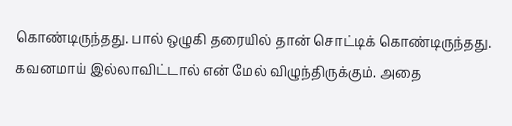கொண்டிருந்தது. பால் ஒழுகி தரையில் தான் சொட்டிக் கொண்டிருந்தது. கவனமாய் இல்லாவிட்டால் என் மேல் விழுந்திருக்கும். அதை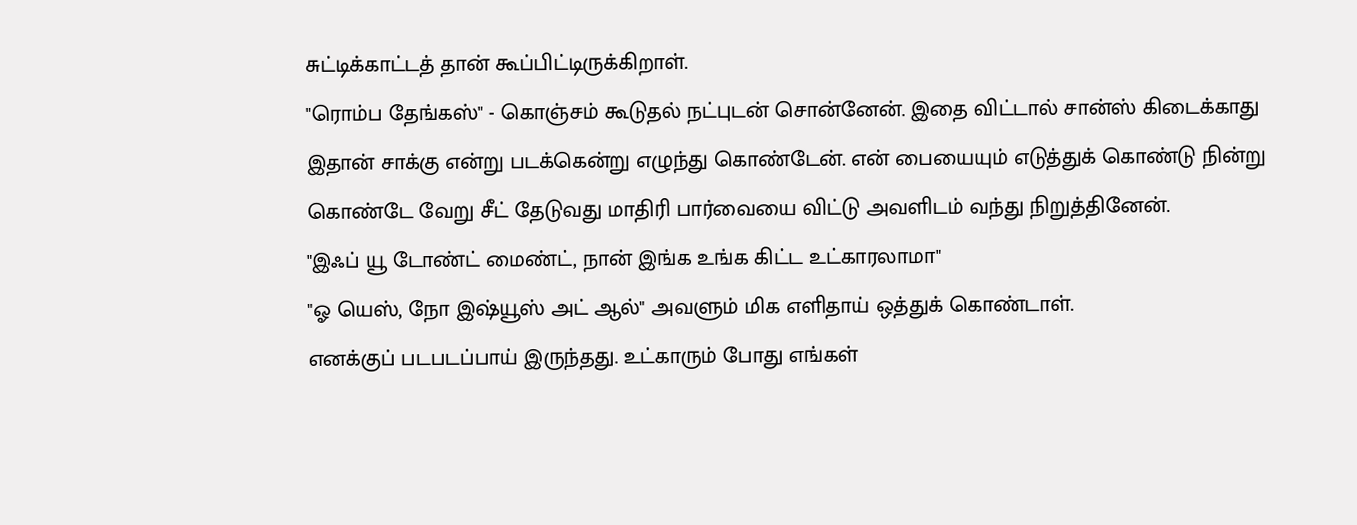சுட்டிக்காட்டத் தான் கூப்பிட்டிருக்கிறாள்.
"ரொம்ப தேங்கஸ்" - கொஞ்சம் கூடுதல் நட்புடன் சொன்னேன். இதை விட்டால் சான்ஸ் கிடைக்காது இதான் சாக்கு என்று படக்கென்று எழுந்து கொண்டேன். என் பையையும் எடுத்துக் கொண்டு நின்று கொண்டே வேறு சீட் தேடுவது மாதிரி பார்வையை விட்டு அவளிடம் வந்து நிறுத்தினேன்.
"இஃப் யூ டோண்ட் மைண்ட், நான் இங்க உங்க கிட்ட உட்காரலாமா"
"ஓ யெஸ், நோ இஷ்யூஸ் அட் ஆல்" அவளும் மிக எளிதாய் ஒத்துக் கொண்டாள்.
எனக்குப் படபடப்பாய் இருந்தது. உட்காரும் போது எங்கள்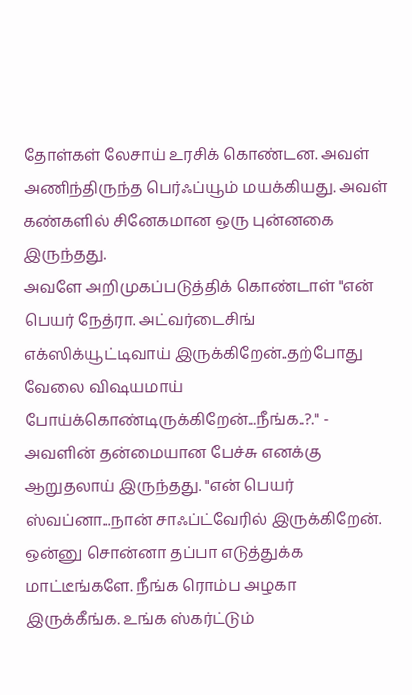தோள்கள் லேசாய் உரசிக் கொண்டன. அவள் அணிந்திருந்த பெர்ஃப்யூம் மயக்கியது. அவள் கண்களில் சினேகமான ஒரு புன்னகை இருந்தது.
அவளே அறிமுகப்படுத்திக் கொண்டாள் "என் பெயர் நேத்ரா. அட்வர்டைசிங் எக்ஸிக்யூட்டிவாய் இருக்கிறேன்..தற்போது வேலை விஷயமாய் போய்க்கொண்டிருக்கிறேன்...நீங்க..?." -
அவளின் தன்மையான பேச்சு எனக்கு ஆறுதலாய் இருந்தது. "என் பெயர் ஸ்வப்னா...நான் சாஃப்ட்வேரில் இருக்கிறேன். ஒன்னு சொன்னா தப்பா எடுத்துக்க மாட்டீங்களே. நீங்க ரொம்ப அழகா இருக்கீங்க. உங்க ஸ்கர்ட்டும்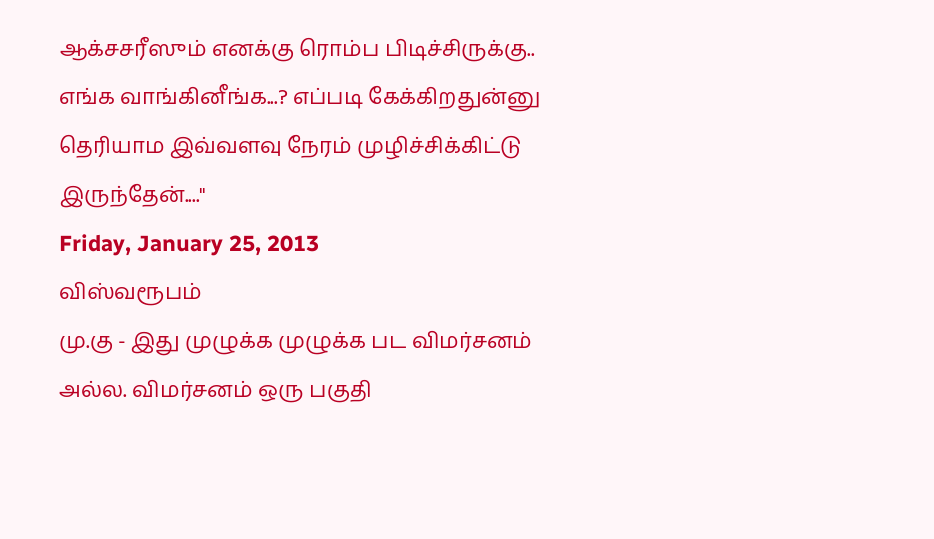ஆக்சசரீஸும் எனக்கு ரொம்ப பிடிச்சிருக்கு.. எங்க வாங்கினீங்க...? எப்படி கேக்கிறதுன்னு தெரியாம இவ்வளவு நேரம் முழிச்சிக்கிட்டு இருந்தேன்...."
Friday, January 25, 2013
விஸ்வரூபம்
மு.கு - இது முழுக்க முழுக்க பட விமர்சனம் அல்ல. விமர்சனம் ஒரு பகுதி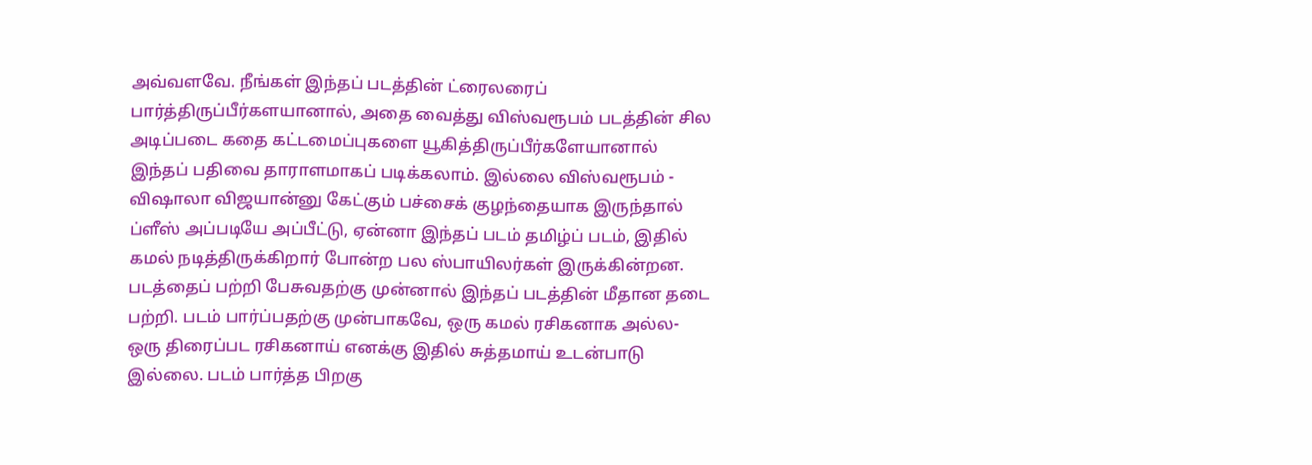அவ்வளவே. நீங்கள் இந்தப் படத்தின் ட்ரைலரைப் பார்த்திருப்பீர்களயானால், அதை வைத்து விஸ்வரூபம் படத்தின் சில அடிப்படை கதை கட்டமைப்புகளை யூகித்திருப்பீர்களேயானால் இந்தப் பதிவை தாராளமாகப் படிக்கலாம். இல்லை விஸ்வரூபம் - விஷாலா விஜயான்னு கேட்கும் பச்சைக் குழந்தையாக இருந்தால் ப்ளீஸ் அப்படியே அப்பீட்டு, ஏன்னா இந்தப் படம் தமிழ்ப் படம், இதில் கமல் நடித்திருக்கிறார் போன்ற பல ஸ்பாயிலர்கள் இருக்கின்றன.
படத்தைப் பற்றி பேசுவதற்கு முன்னால் இந்தப் படத்தின் மீதான தடை பற்றி. படம் பார்ப்பதற்கு முன்பாகவே, ஒரு கமல் ரசிகனாக அல்ல- ஒரு திரைப்பட ரசிகனாய் எனக்கு இதில் சுத்தமாய் உடன்பாடு இல்லை. படம் பார்த்த பிறகு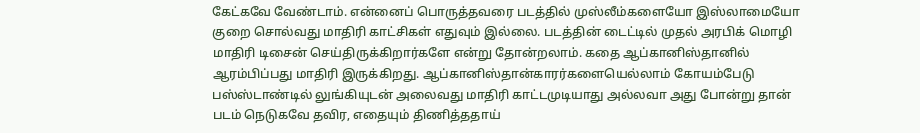கேட்கவே வேண்டாம். என்னைப் பொருத்தவரை படத்தில் முஸ்லீம்களையோ இஸ்லாமையோ குறை சொல்வது மாதிரி காட்சிகள் எதுவும் இல்லை. படத்தின் டைட்டில் முதல் அரபிக் மொழி மாதிரி டிசைன் செய்திருக்கிறார்களே என்று தோன்றலாம். கதை ஆப்கானிஸ்தானில் ஆரம்பிப்பது மாதிரி இருக்கிறது. ஆப்கானிஸ்தான்காரர்களையெல்லாம் கோயம்பேடு பஸ்ஸ்டாண்டில் லுங்கியுடன் அலைவது மாதிரி காட்டமுடியாது அல்லவா அது போன்று தான் படம் நெடுகவே தவிர, எதையும் திணித்ததாய்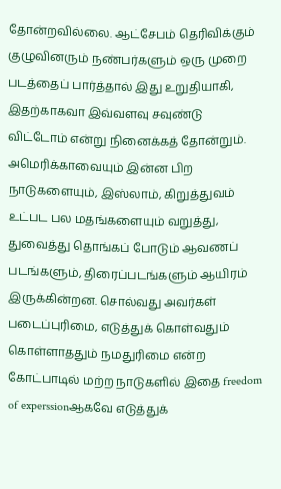தோன்றவில்லை. ஆட்சேபம் தெரிவிக்கும் குழுவினரும் நண்பர்களும் ஒரு முறை படத்தைப் பார்த்தால் இது உறுதியாகி, இதற்காகவா இவ்வளவு சவுண்டு விட்டோம் என்று நினைக்கத் தோன்றும்.
அமெரிக்காவையும் இன்ன பிற நாடுகளையும், இஸ்லாம், கிறுத்துவம் உட்பட பல மதங்களையும் வறுத்து, துவைத்து தொங்கப் போடும் ஆவணப் படங்களும், திரைப்படங்களும் ஆயிரம் இருக்கின்றன. சொல்வது அவர்கள் படைப்புரிமை, எடுத்துக் கொள்வதும் கொள்ளாததும் நமதுரிமை என்ற கோட்பாடில் மற்ற நாடுகளில் இதை freedom of experssionஆகவே எடுத்துக்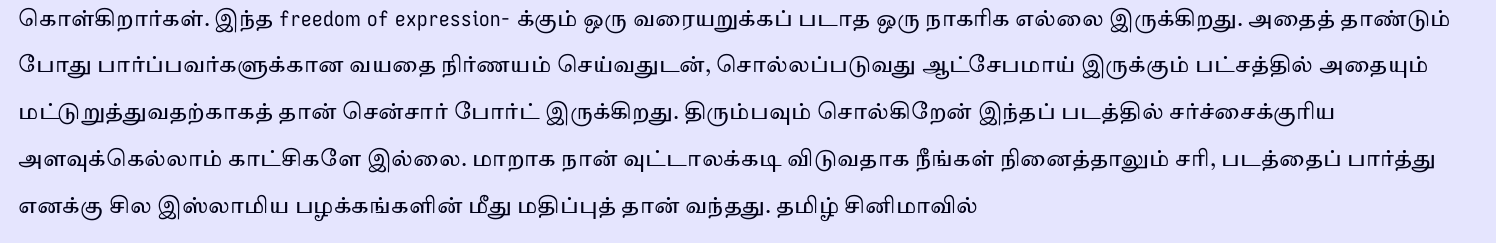கொள்கிறார்கள். இந்த freedom of expression- க்கும் ஒரு வரையறுக்கப் படாத ஒரு நாகரிக எல்லை இருக்கிறது. அதைத் தாண்டும் போது பார்ப்பவர்களுக்கான வயதை நிர்ணயம் செய்வதுடன், சொல்லப்படுவது ஆட்சேபமாய் இருக்கும் பட்சத்தில் அதையும் மட்டுறுத்துவதற்காகத் தான் சென்சார் போர்ட் இருக்கிறது. திரும்பவும் சொல்கிறேன் இந்தப் படத்தில் சர்ச்சைக்குரிய அளவுக்கெல்லாம் காட்சிகளே இல்லை. மாறாக நான் வுட்டாலக்கடி விடுவதாக நீங்கள் நினைத்தாலும் சரி, படத்தைப் பார்த்து எனக்கு சில இஸ்லாமிய பழக்கங்களின் மீது மதிப்புத் தான் வந்தது. தமிழ் சினிமாவில்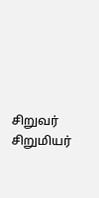சிறுவர் சிறுமியர்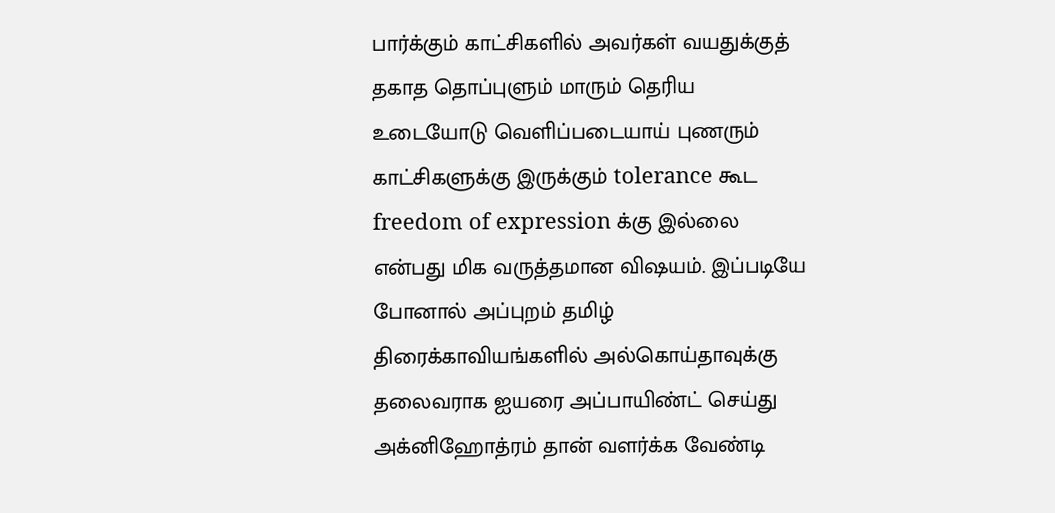பார்க்கும் காட்சிகளில் அவர்கள் வயதுக்குத் தகாத தொப்புளும் மாரும் தெரிய உடையோடு வெளிப்படையாய் புணரும் காட்சிகளுக்கு இருக்கும் tolerance கூட freedom of expression க்கு இல்லை என்பது மிக வருத்தமான விஷயம். இப்படியே போனால் அப்புறம் தமிழ் திரைக்காவியங்களில் அல்கொய்தாவுக்கு தலைவராக ஐயரை அப்பாயிண்ட் செய்து அக்னிஹோத்ரம் தான் வளர்க்க வேண்டி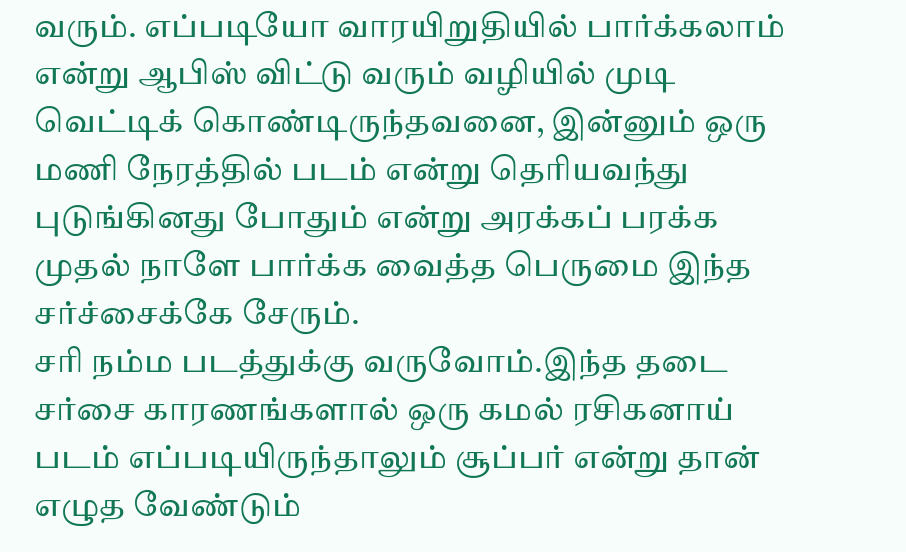வரும். எப்படியோ வாரயிறுதியில் பார்க்கலாம் என்று ஆபிஸ் விட்டு வரும் வழியில் முடி வெட்டிக் கொண்டிருந்தவனை, இன்னும் ஒரு மணி நேரத்தில் படம் என்று தெரியவந்து புடுங்கினது போதும் என்று அரக்கப் பரக்க முதல் நாளே பார்க்க வைத்த பெருமை இந்த சர்ச்சைக்கே சேரும்.
சரி நம்ம படத்துக்கு வருவோம்.இந்த தடை சர்சை காரணங்களால் ஒரு கமல் ரசிகனாய் படம் எப்படியிருந்தாலும் சூப்பர் என்று தான் எழுத வேண்டும்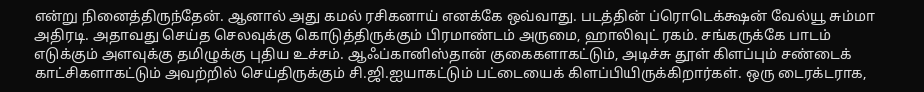என்று நினைத்திருந்தேன். ஆனால் அது கமல் ரசிகனாய் எனக்கே ஒவ்வாது. படத்தின் ப்ரொடெக்க்ஷன் வேல்யூ சும்மா அதிரடி. அதாவது செய்த செலவுக்கு கொடுத்திருக்கும் பிரமாண்டம் அருமை, ஹாலிவுட் ரகம். சங்கருக்கே பாடம் எடுக்கும் அளவுக்கு தமிழுக்கு புதிய உச்சம். ஆஃப்கானிஸ்தான் குகைகளாகட்டும், அடிச்சு தூள் கிளப்பும் சண்டைக் காட்சிகளாகட்டும் அவற்றில் செய்திருக்கும் சி.ஜி.ஐயாகட்டும் பட்டையைக் கிளப்பியிருக்கிறார்கள். ஒரு டைரக்டராக,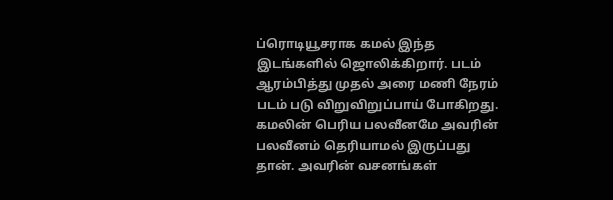ப்ரொடியூசராக கமல் இந்த இடங்களில் ஜொலிக்கிறார். படம் ஆரம்பித்து முதல் அரை மணி நேரம் படம் படு விறுவிறுப்பாய் போகிறது. கமலின் பெரிய பலவீனமே அவரின் பலவீனம் தெரியாமல் இருப்பது தான். அவரின் வசனங்கள்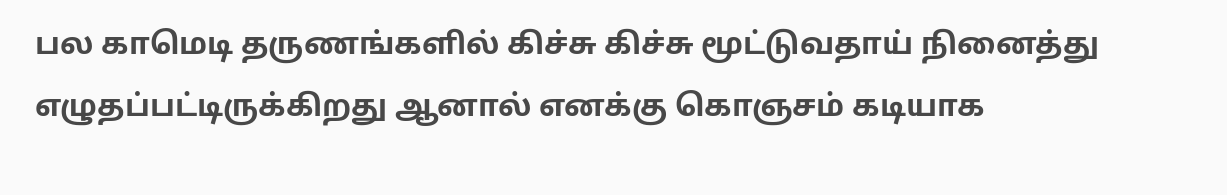பல காமெடி தருணங்களில் கிச்சு கிச்சு மூட்டுவதாய் நினைத்து எழுதப்பட்டிருக்கிறது ஆனால் எனக்கு கொஞசம் கடியாக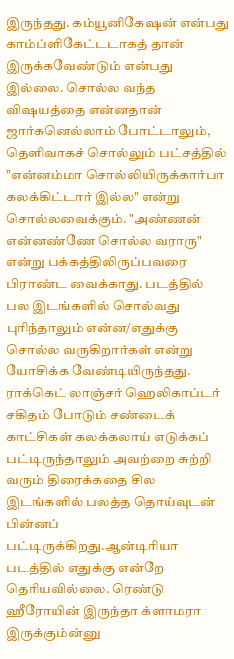இருந்தது. கம்யூனிகேஷன் என்பது காம்ப்ளிகேட்டடாகத் தான் இருக்கவேண்டும் என்பது இல்லை. சொல்ல வந்த விஷயத்தை என்னதான் ஜார்கனெல்லாம் போட்டாலும், தெளிவாகச் சொல்லும் பட்சத்தில் "என்னம்மா சொல்லியிருக்கார்பா கலக்கிட்டார் இல்ல" என்று சொல்லவைக்கும். "அண்ணன் என்னண்ணே சொல்ல வராரு" என்று பக்கத்திலிருப்பவரை பிராண்ட வைக்காது. படத்தில் பல இடங்களில் சொல்வது புரிந்தாலும் என்ன/எதுக்கு சொல்ல வருகிறார்கள் என்று யோசிக்க வேண்டியிருந்தது.
ராக்கெட் லாஞ்சர் ஹெலிகாப்டர் சகிதம் போடும் சண்டைக் காட்சிகள் கலக்கலாய் எடுக்கப் பட்டிருந்தாலும் அவற்றை சுற்றி வரும் திரைக்கதை சில இடங்களில் பலத்த தொய்வுடன் பின்னப் பட்டிருக்கிறது.ஆன்டிரியா படத்தில் எதுக்கு என்றே தெரியவில்லை. ரெண்டு ஹீரோயின் இருந்தா க்ளாமரா இருக்கும்ன்னு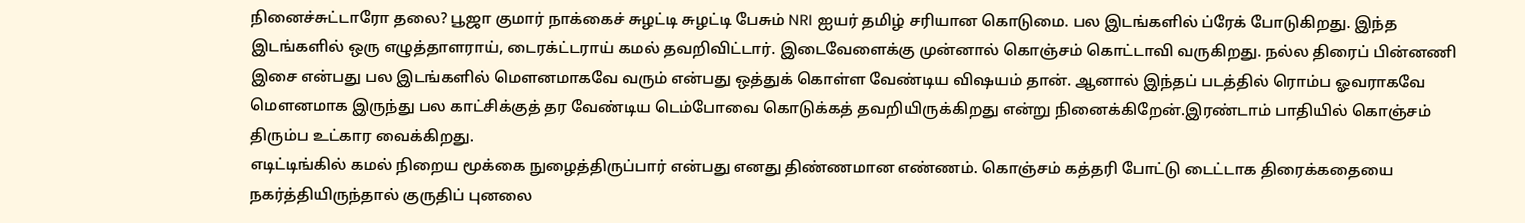நினைச்சுட்டாரோ தலை? பூஜா குமார் நாக்கைச் சுழட்டி சுழட்டி பேசும் NRI ஐயர் தமிழ் சரியான கொடுமை. பல இடங்களில் ப்ரேக் போடுகிறது. இந்த இடங்களில் ஒரு எழுத்தாளராய், டைரக்ட்டராய் கமல் தவறிவிட்டார். இடைவேளைக்கு முன்னால் கொஞ்சம் கொட்டாவி வருகிறது. நல்ல திரைப் பின்னணி இசை என்பது பல இடங்களில் மௌனமாகவே வரும் என்பது ஒத்துக் கொள்ள வேண்டிய விஷயம் தான். ஆனால் இந்தப் படத்தில் ரொம்ப ஓவராகவே மௌனமாக இருந்து பல காட்சிக்குத் தர வேண்டிய டெம்போவை கொடுக்கத் தவறியிருக்கிறது என்று நினைக்கிறேன்.இரண்டாம் பாதியில் கொஞ்சம் திரும்ப உட்கார வைக்கிறது.
எடிட்டிங்கில் கமல் நிறைய மூக்கை நுழைத்திருப்பார் என்பது எனது திண்ணமான எண்ணம். கொஞ்சம் கத்தரி போட்டு டைட்டாக திரைக்கதையை நகர்த்தியிருந்தால் குருதிப் புனலை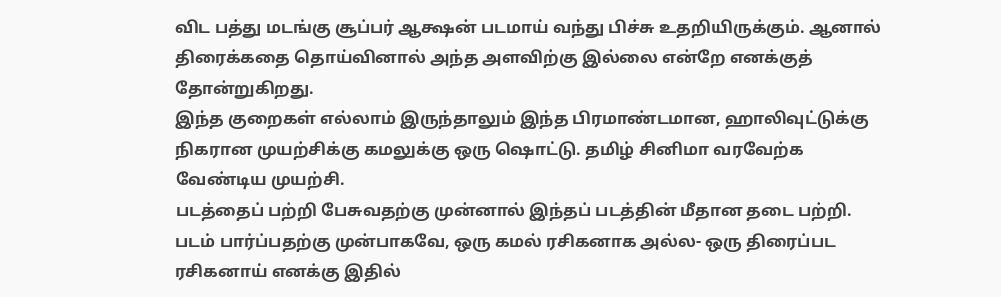விட பத்து மடங்கு சூப்பர் ஆக்ஷன் படமாய் வந்து பிச்சு உதறியிருக்கும். ஆனால் திரைக்கதை தொய்வினால் அந்த அளவிற்கு இல்லை என்றே எனக்குத் தோன்றுகிறது.
இந்த குறைகள் எல்லாம் இருந்தாலும் இந்த பிரமாண்டமான, ஹாலிவுட்டுக்கு நிகரான முயற்சிக்கு கமலுக்கு ஒரு ஷொட்டு. தமிழ் சினிமா வரவேற்க வேண்டிய முயற்சி.
படத்தைப் பற்றி பேசுவதற்கு முன்னால் இந்தப் படத்தின் மீதான தடை பற்றி. படம் பார்ப்பதற்கு முன்பாகவே, ஒரு கமல் ரசிகனாக அல்ல- ஒரு திரைப்பட ரசிகனாய் எனக்கு இதில்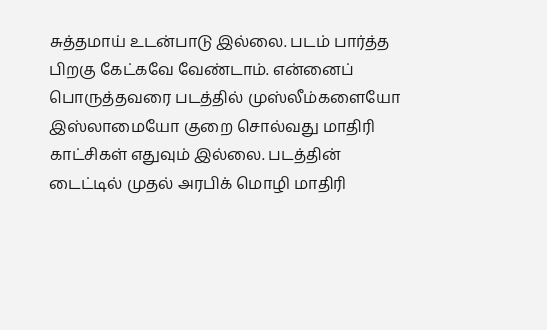சுத்தமாய் உடன்பாடு இல்லை. படம் பார்த்த பிறகு கேட்கவே வேண்டாம். என்னைப் பொருத்தவரை படத்தில் முஸ்லீம்களையோ இஸ்லாமையோ குறை சொல்வது மாதிரி காட்சிகள் எதுவும் இல்லை. படத்தின் டைட்டில் முதல் அரபிக் மொழி மாதிரி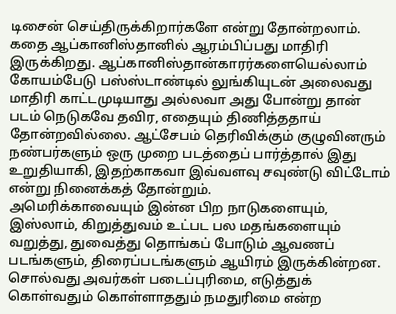டிசைன் செய்திருக்கிறார்களே என்று தோன்றலாம். கதை ஆப்கானிஸ்தானில் ஆரம்பிப்பது மாதிரி இருக்கிறது. ஆப்கானிஸ்தான்காரர்களையெல்லாம் கோயம்பேடு பஸ்ஸ்டாண்டில் லுங்கியுடன் அலைவது மாதிரி காட்டமுடியாது அல்லவா அது போன்று தான் படம் நெடுகவே தவிர, எதையும் திணித்ததாய் தோன்றவில்லை. ஆட்சேபம் தெரிவிக்கும் குழுவினரும் நண்பர்களும் ஒரு முறை படத்தைப் பார்த்தால் இது உறுதியாகி, இதற்காகவா இவ்வளவு சவுண்டு விட்டோம் என்று நினைக்கத் தோன்றும்.
அமெரிக்காவையும் இன்ன பிற நாடுகளையும், இஸ்லாம், கிறுத்துவம் உட்பட பல மதங்களையும் வறுத்து, துவைத்து தொங்கப் போடும் ஆவணப் படங்களும், திரைப்படங்களும் ஆயிரம் இருக்கின்றன. சொல்வது அவர்கள் படைப்புரிமை, எடுத்துக் கொள்வதும் கொள்ளாததும் நமதுரிமை என்ற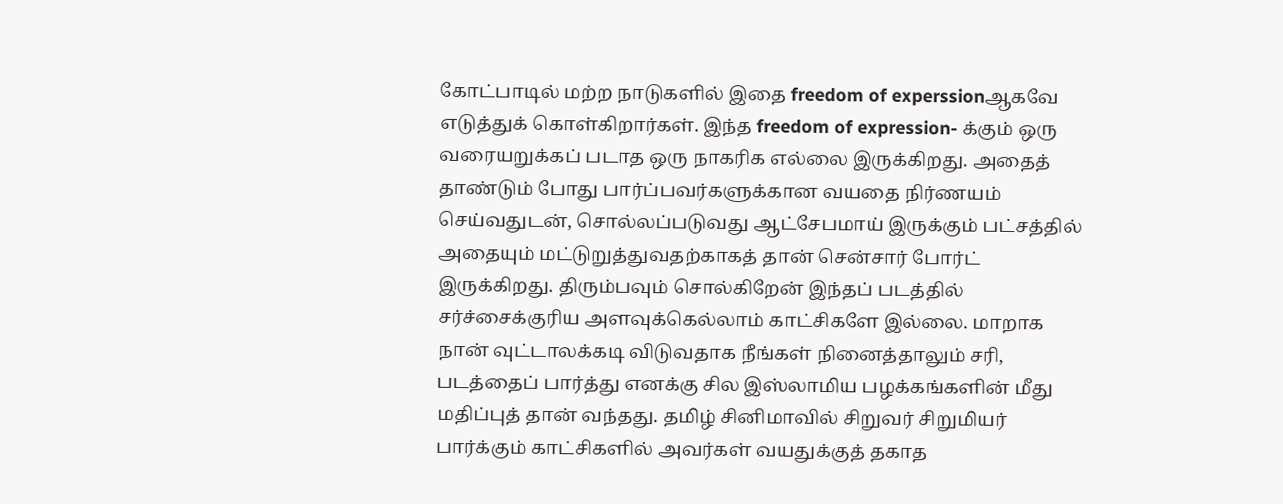கோட்பாடில் மற்ற நாடுகளில் இதை freedom of experssionஆகவே எடுத்துக் கொள்கிறார்கள். இந்த freedom of expression- க்கும் ஒரு வரையறுக்கப் படாத ஒரு நாகரிக எல்லை இருக்கிறது. அதைத் தாண்டும் போது பார்ப்பவர்களுக்கான வயதை நிர்ணயம் செய்வதுடன், சொல்லப்படுவது ஆட்சேபமாய் இருக்கும் பட்சத்தில் அதையும் மட்டுறுத்துவதற்காகத் தான் சென்சார் போர்ட் இருக்கிறது. திரும்பவும் சொல்கிறேன் இந்தப் படத்தில் சர்ச்சைக்குரிய அளவுக்கெல்லாம் காட்சிகளே இல்லை. மாறாக நான் வுட்டாலக்கடி விடுவதாக நீங்கள் நினைத்தாலும் சரி, படத்தைப் பார்த்து எனக்கு சில இஸ்லாமிய பழக்கங்களின் மீது மதிப்புத் தான் வந்தது. தமிழ் சினிமாவில் சிறுவர் சிறுமியர் பார்க்கும் காட்சிகளில் அவர்கள் வயதுக்குத் தகாத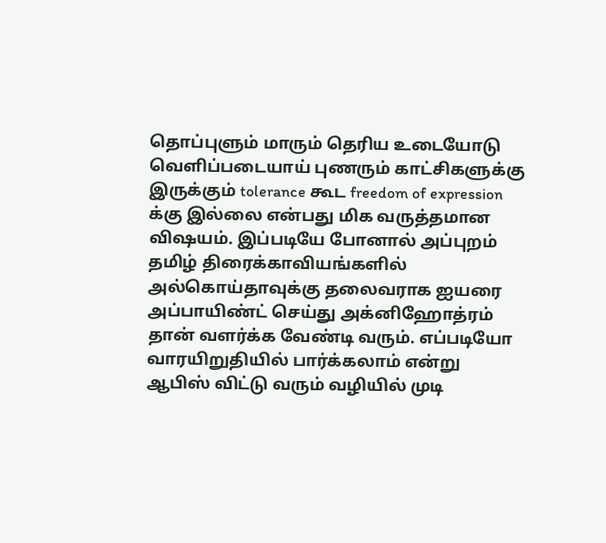தொப்புளும் மாரும் தெரிய உடையோடு வெளிப்படையாய் புணரும் காட்சிகளுக்கு இருக்கும் tolerance கூட freedom of expression க்கு இல்லை என்பது மிக வருத்தமான விஷயம். இப்படியே போனால் அப்புறம் தமிழ் திரைக்காவியங்களில் அல்கொய்தாவுக்கு தலைவராக ஐயரை அப்பாயிண்ட் செய்து அக்னிஹோத்ரம் தான் வளர்க்க வேண்டி வரும். எப்படியோ வாரயிறுதியில் பார்க்கலாம் என்று ஆபிஸ் விட்டு வரும் வழியில் முடி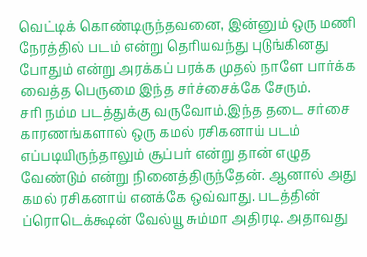வெட்டிக் கொண்டிருந்தவனை, இன்னும் ஒரு மணி நேரத்தில் படம் என்று தெரியவந்து புடுங்கினது போதும் என்று அரக்கப் பரக்க முதல் நாளே பார்க்க வைத்த பெருமை இந்த சர்ச்சைக்கே சேரும்.
சரி நம்ம படத்துக்கு வருவோம்.இந்த தடை சர்சை காரணங்களால் ஒரு கமல் ரசிகனாய் படம் எப்படியிருந்தாலும் சூப்பர் என்று தான் எழுத வேண்டும் என்று நினைத்திருந்தேன். ஆனால் அது கமல் ரசிகனாய் எனக்கே ஒவ்வாது. படத்தின் ப்ரொடெக்க்ஷன் வேல்யூ சும்மா அதிரடி. அதாவது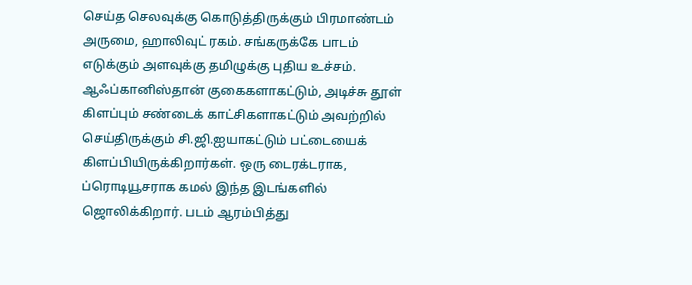செய்த செலவுக்கு கொடுத்திருக்கும் பிரமாண்டம் அருமை, ஹாலிவுட் ரகம். சங்கருக்கே பாடம் எடுக்கும் அளவுக்கு தமிழுக்கு புதிய உச்சம். ஆஃப்கானிஸ்தான் குகைகளாகட்டும், அடிச்சு தூள் கிளப்பும் சண்டைக் காட்சிகளாகட்டும் அவற்றில் செய்திருக்கும் சி.ஜி.ஐயாகட்டும் பட்டையைக் கிளப்பியிருக்கிறார்கள். ஒரு டைரக்டராக, ப்ரொடியூசராக கமல் இந்த இடங்களில் ஜொலிக்கிறார். படம் ஆரம்பித்து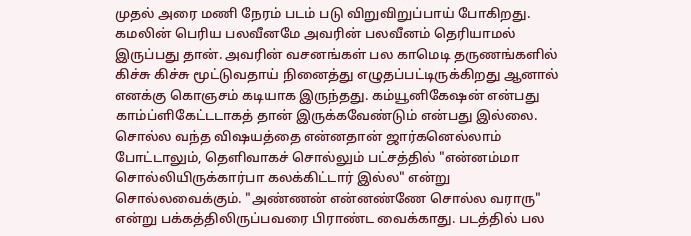முதல் அரை மணி நேரம் படம் படு விறுவிறுப்பாய் போகிறது. கமலின் பெரிய பலவீனமே அவரின் பலவீனம் தெரியாமல் இருப்பது தான். அவரின் வசனங்கள் பல காமெடி தருணங்களில் கிச்சு கிச்சு மூட்டுவதாய் நினைத்து எழுதப்பட்டிருக்கிறது ஆனால் எனக்கு கொஞசம் கடியாக இருந்தது. கம்யூனிகேஷன் என்பது காம்ப்ளிகேட்டடாகத் தான் இருக்கவேண்டும் என்பது இல்லை. சொல்ல வந்த விஷயத்தை என்னதான் ஜார்கனெல்லாம் போட்டாலும், தெளிவாகச் சொல்லும் பட்சத்தில் "என்னம்மா சொல்லியிருக்கார்பா கலக்கிட்டார் இல்ல" என்று சொல்லவைக்கும். "அண்ணன் என்னண்ணே சொல்ல வராரு" என்று பக்கத்திலிருப்பவரை பிராண்ட வைக்காது. படத்தில் பல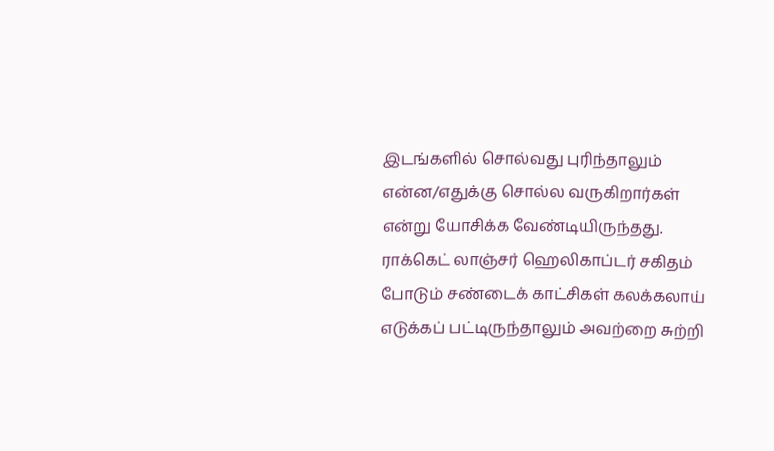இடங்களில் சொல்வது புரிந்தாலும் என்ன/எதுக்கு சொல்ல வருகிறார்கள் என்று யோசிக்க வேண்டியிருந்தது.
ராக்கெட் லாஞ்சர் ஹெலிகாப்டர் சகிதம் போடும் சண்டைக் காட்சிகள் கலக்கலாய் எடுக்கப் பட்டிருந்தாலும் அவற்றை சுற்றி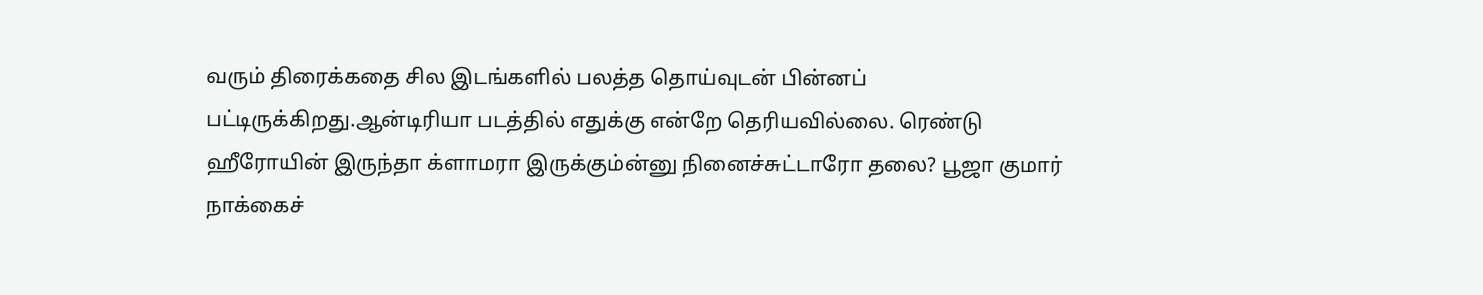வரும் திரைக்கதை சில இடங்களில் பலத்த தொய்வுடன் பின்னப் பட்டிருக்கிறது.ஆன்டிரியா படத்தில் எதுக்கு என்றே தெரியவில்லை. ரெண்டு ஹீரோயின் இருந்தா க்ளாமரா இருக்கும்ன்னு நினைச்சுட்டாரோ தலை? பூஜா குமார் நாக்கைச்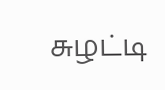சுழட்டி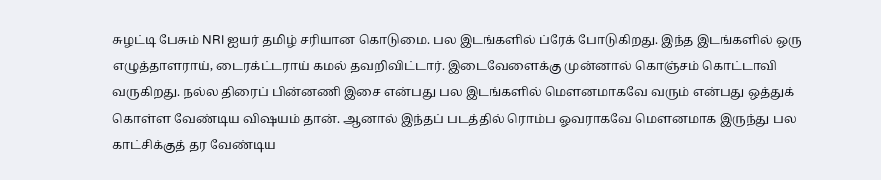சுழட்டி பேசும் NRI ஐயர் தமிழ் சரியான கொடுமை. பல இடங்களில் ப்ரேக் போடுகிறது. இந்த இடங்களில் ஒரு எழுத்தாளராய், டைரக்ட்டராய் கமல் தவறிவிட்டார். இடைவேளைக்கு முன்னால் கொஞ்சம் கொட்டாவி வருகிறது. நல்ல திரைப் பின்னணி இசை என்பது பல இடங்களில் மௌனமாகவே வரும் என்பது ஒத்துக் கொள்ள வேண்டிய விஷயம் தான். ஆனால் இந்தப் படத்தில் ரொம்ப ஓவராகவே மௌனமாக இருந்து பல காட்சிக்குத் தர வேண்டிய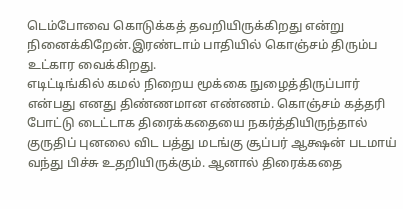டெம்போவை கொடுக்கத் தவறியிருக்கிறது என்று நினைக்கிறேன்.இரண்டாம் பாதியில் கொஞ்சம் திரும்ப உட்கார வைக்கிறது.
எடிட்டிங்கில் கமல் நிறைய மூக்கை நுழைத்திருப்பார் என்பது எனது திண்ணமான எண்ணம். கொஞ்சம் கத்தரி போட்டு டைட்டாக திரைக்கதையை நகர்த்தியிருந்தால் குருதிப் புனலை விட பத்து மடங்கு சூப்பர் ஆக்ஷன் படமாய் வந்து பிச்சு உதறியிருக்கும். ஆனால் திரைக்கதை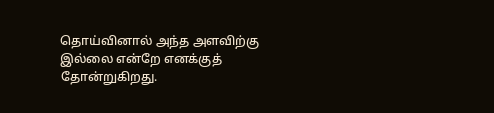தொய்வினால் அந்த அளவிற்கு இல்லை என்றே எனக்குத் தோன்றுகிறது.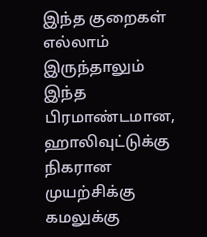இந்த குறைகள் எல்லாம் இருந்தாலும் இந்த பிரமாண்டமான, ஹாலிவுட்டுக்கு நிகரான முயற்சிக்கு கமலுக்கு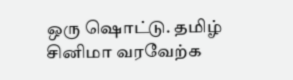ஒரு ஷொட்டு. தமிழ் சினிமா வரவேற்க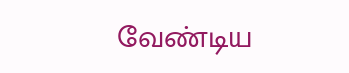வேண்டிய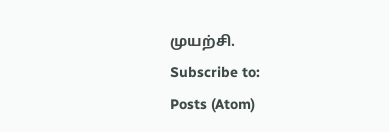முயற்சி.
Subscribe to:
Posts (Atom)